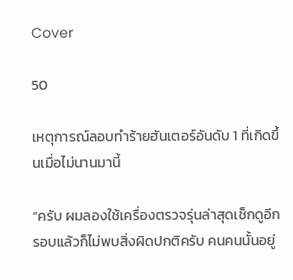Cover

50

เหตุการณ์ลอบทำร้ายฮันเตอร์อันดับ 1 ที่เกิดขึ้นเมื่อไม่นานมานี้

“ครับ ผมลองใช้เครื่องตรวจรุ่นล่าสุดเช็กดูอีกรอบแล้วก็ไม่พบสิ่งผิดปกติครับ คนคนนั้นอยู่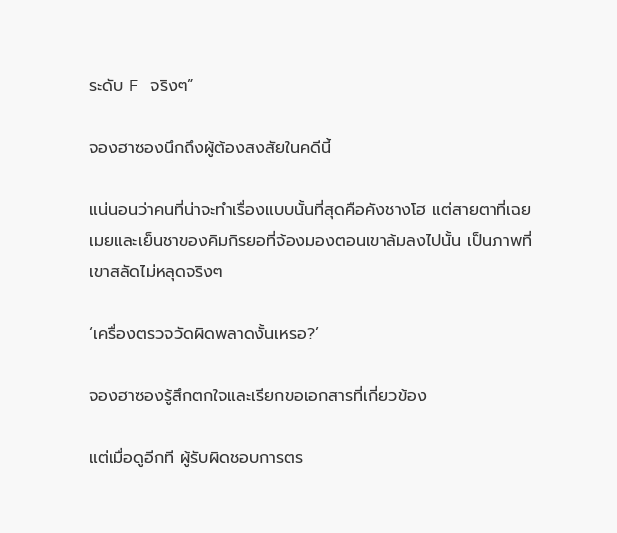ระดับ F จริงๆ”

จองฮาซองนึกถึงผู้ต้องสงสัยในคดีนี้

แน่นอนว่าคนที่น่าจะทำเรื่องแบบนั้นที่สุดคือคังชางโฮ แต่สายตาที่เฉยเมยและเย็นชาของคิมกิรยอที่จ้องมองตอนเขาล้มลงไปนั้น เป็นภาพที่เขาสลัดไม่หลุดจริงๆ

‘เครื่องตรวจวัดผิดพลาดงั้นเหรอ?’

จองฮาซองรู้สึกตกใจและเรียกขอเอกสารที่เกี่ยวข้อง

แต่เมื่อดูอีกที ผู้รับผิดชอบการตร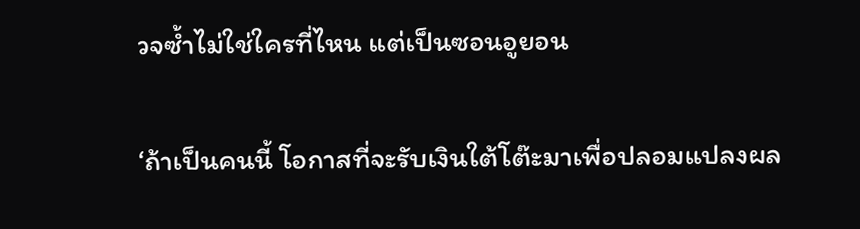วจซ้ำไม่ใช่ใครที่ไหน แต่เป็นซอนอูยอน

‘ถ้าเป็นคนนี้ โอกาสที่จะรับเงินใต้โต๊ะมาเพื่อปลอมแปลงผล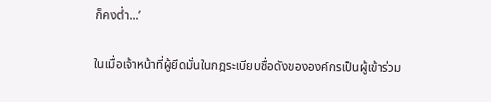ก็คงต่ำ...’

ในเมื่อเจ้าหน้าที่ผู้ยึดมั่นในกฎระเบียบชื่อดังขององค์กรเป็นผู้เข้าร่วม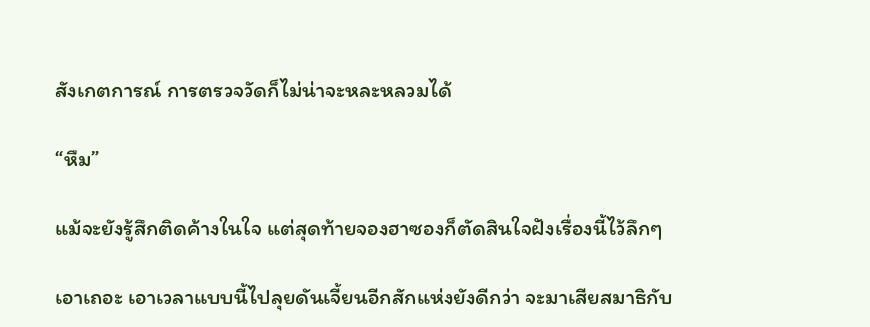สังเกตการณ์ การตรวจวัดก็ไม่น่าจะหละหลวมได้

“หืม”

แม้จะยังรู้สึกติดค้างในใจ แต่สุดท้ายจองฮาซองก็ตัดสินใจฝังเรื่องนี้ไว้ลึกๆ

เอาเถอะ เอาเวลาแบบนี้ไปลุยดันเจี้ยนอีกสักแห่งยังดีกว่า จะมาเสียสมาธิกับ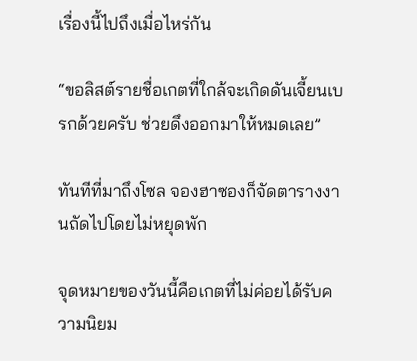เรื่องนี้ไปถึงเมื่อไหร่กัน

“ขอลิสต์รายชื่อเกตที่ใกล้จะเกิดดันเจี้ยนเบรกด้วยครับ ช่วยดึงออกมาให้หมดเลย”

ทันทีที่มาถึงโซล จองฮาซองก็จัดตารางงานถัดไปโดยไม่หยุดพัก

จุดหมายของวันนี้คือเกตที่ไม่ค่อยได้รับความนิยม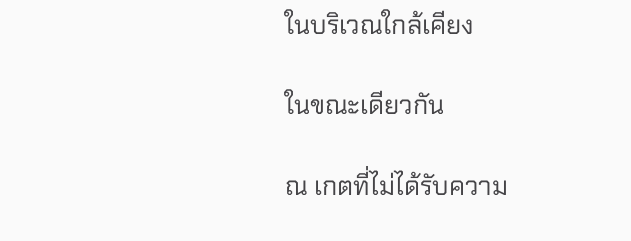ในบริเวณใกล้เคียง

ในขณะเดียวกัน

ณ เกตที่ไม่ได้รับความ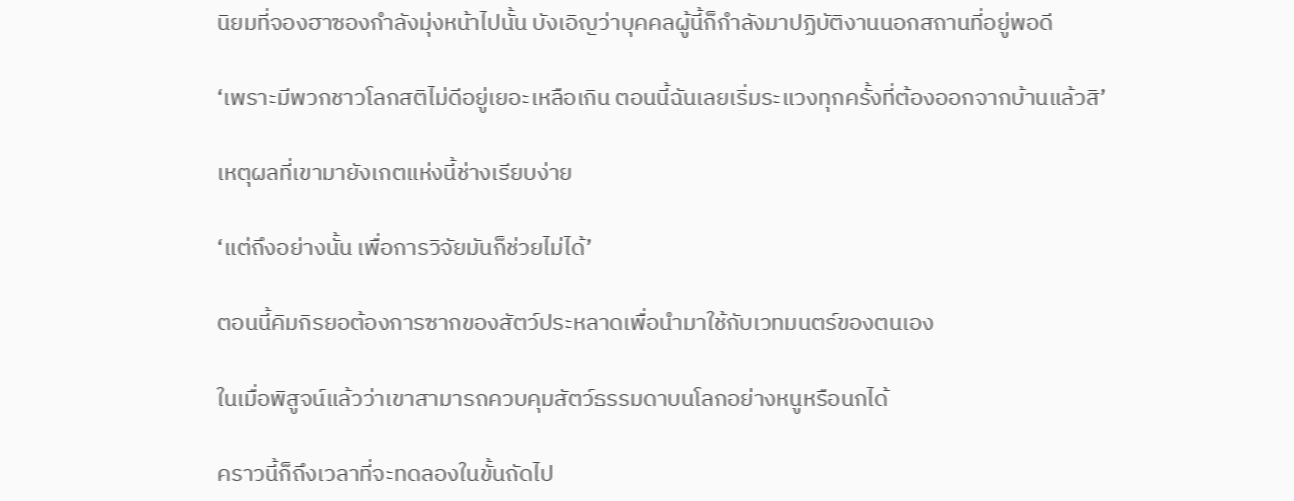นิยมที่จองฮาซองกำลังมุ่งหน้าไปนั้น บังเอิญว่าบุคคลผู้นี้ก็กำลังมาปฏิบัติงานนอกสถานที่อยู่พอดี

‘เพราะมีพวกชาวโลกสติไม่ดีอยู่เยอะเหลือเกิน ตอนนี้ฉันเลยเริ่มระแวงทุกครั้งที่ต้องออกจากบ้านแล้วสิ’

เหตุผลที่เขามายังเกตแห่งนี้ช่างเรียบง่าย

‘แต่ถึงอย่างนั้น เพื่อการวิจัยมันก็ช่วยไม่ได้’

ตอนนี้คิมกิรยอต้องการซากของสัตว์ประหลาดเพื่อนำมาใช้กับเวทมนตร์ของตนเอง

ในเมื่อพิสูจน์แล้วว่าเขาสามารถควบคุมสัตว์ธรรมดาบนโลกอย่างหนูหรือนกได้

คราวนี้ก็ถึงเวลาที่จะทดลองในขั้นถัดไป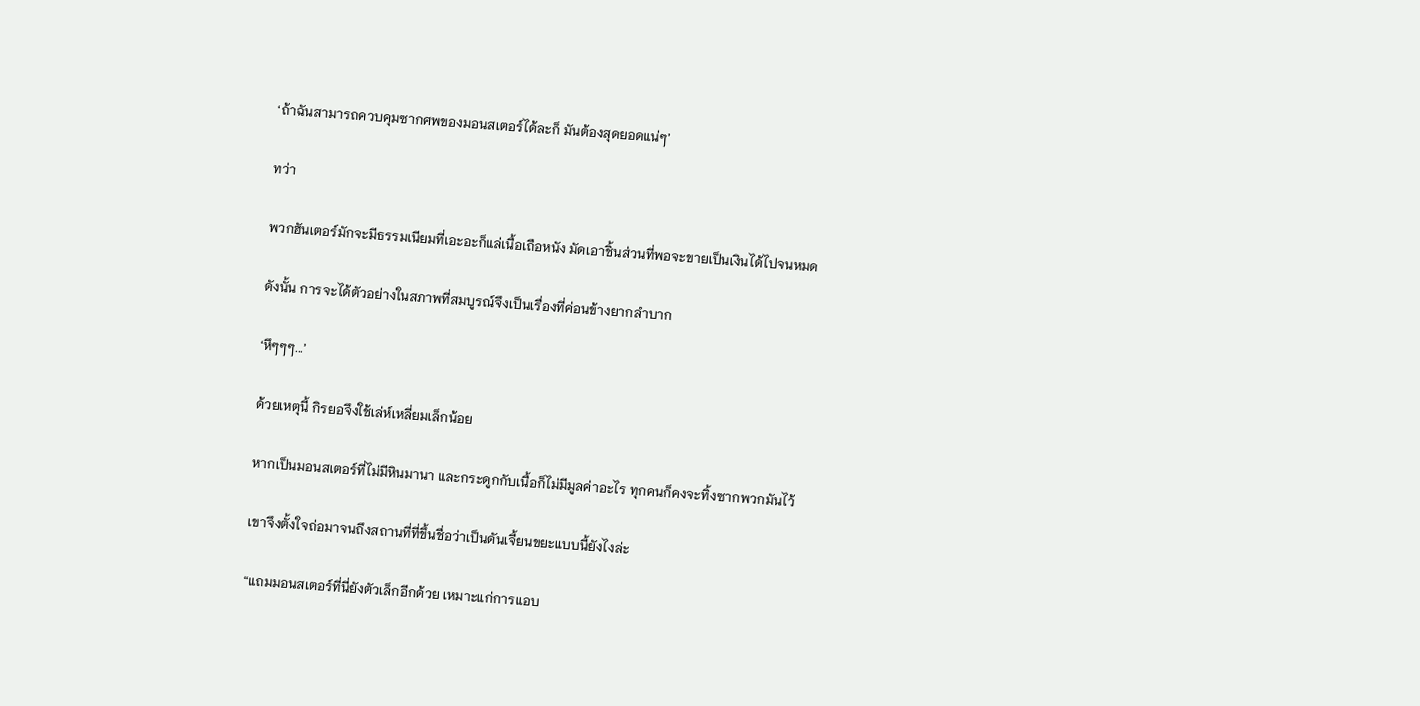‘ถ้าฉันสามารถควบคุมซากศพของมอนสเตอร์ได้ละก็ มันต้องสุดยอดแน่ๆ’

ทว่า

พวกฮันเตอร์มักจะมีธรรมเนียมที่เอะอะก็แล่เนื้อเถือหนัง มัดเอาชิ้นส่วนที่พอจะขายเป็นเงินได้ไปจนหมด

ดังนั้น การจะได้ตัวอย่างในสภาพที่สมบูรณ์จึงเป็นเรื่องที่ค่อนข้างยากลำบาก

‘หึๆๆๆ...’

ด้วยเหตุนี้ กิรยอจึงใช้เล่ห์เหลี่ยมเล็กน้อย

หากเป็นมอนสเตอร์ที่ไม่มีหินมานา และกระดูกกับเนื้อก็ไม่มีมูลค่าอะไร ทุกคนก็คงจะทิ้งซากพวกมันไว้

เขาจึงตั้งใจถ่อมาจนถึงสถานที่ที่ขึ้นชื่อว่าเป็นดันเจี้ยนขยะแบบนี้ยังไงล่ะ

“แถมมอนสเตอร์ที่นี่ยังตัวเล็กอีกด้วย เหมาะแก่การแอบ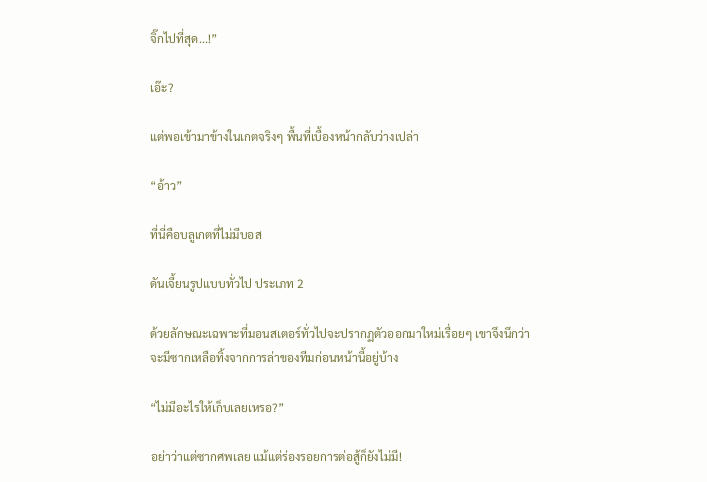จิ๊กไปที่สุด...!”

เอ๊ะ?

แต่พอเข้ามาข้างในเกตจริงๆ พื้นที่เบื้องหน้ากลับว่างเปล่า

“อ้าว”

ที่นี่คือบลูเกตที่ไม่มีบอส

ดันเจี้ยนรูปแบบทั่วไป ประเภท 2

ด้วยลักษณะเฉพาะที่มอนสเตอร์ทั่วไปจะปรากฏตัวออกมาใหม่เรื่อยๆ เขาจึงนึกว่าจะมีซากเหลือทิ้งจากการล่าของทีมก่อนหน้านี้อยู่บ้าง

“ไม่มีอะไรให้เก็บเลยเหรอ?”

อย่าว่าแต่ซากศพเลย แม้แต่ร่องรอยการต่อสู้ก็ยังไม่มี!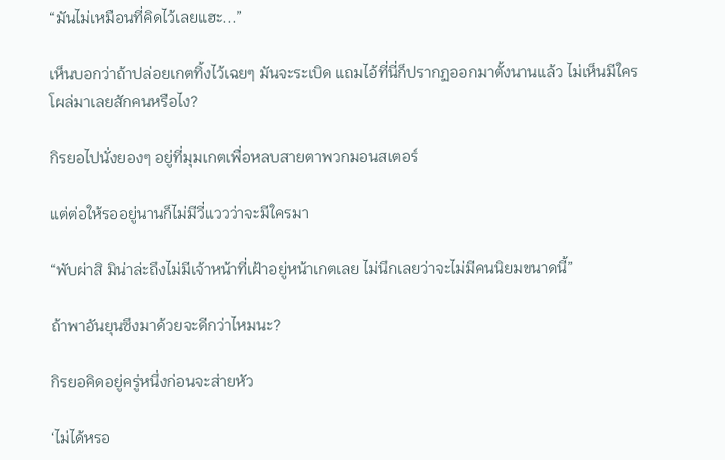“มันไม่เหมือนที่คิดไว้เลยแฮะ...”

เห็นบอกว่าถ้าปล่อยเกตทิ้งไว้เฉยๆ มันจะระเบิด แถมไอ้ที่นี่ก็ปรากฏออกมาตั้งนานแล้ว ไม่เห็นมีใครโผล่มาเลยสักคนหรือไง?

กิรยอไปนั่งยองๆ อยู่ที่มุมเกตเพื่อหลบสายตาพวกมอนสเตอร์

แต่ต่อให้รออยู่นานก็ไม่มีวี่แววว่าจะมีใครมา

“พับผ่าสิ มิน่าล่ะถึงไม่มีเจ้าหน้าที่เฝ้าอยู่หน้าเกตเลย ไม่นึกเลยว่าจะไม่มีคนนิยมขนาดนี้”

ถ้าพาอันยุนซึงมาด้วยจะดีกว่าไหมนะ?

กิรยอคิดอยู่ครู่หนึ่งก่อนจะส่ายหัว

‘ไม่ได้หรอ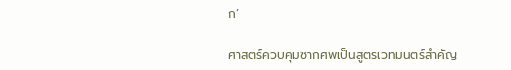ก’

ศาสตร์ควบคุมซากศพเป็นสูตรเวทมนตร์สำคัญ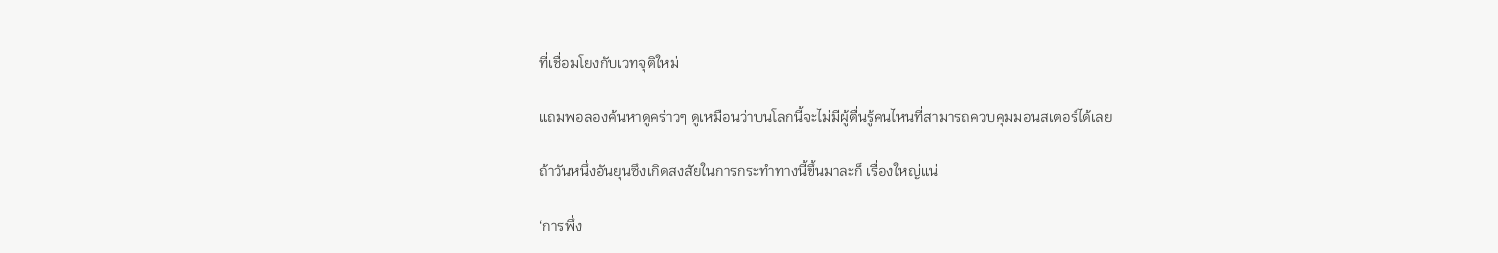ที่เชื่อมโยงกับเวทจุติใหม่

แถมพอลองค้นหาดูคร่าวๆ ดูเหมือนว่าบนโลกนี้จะไม่มีผู้ตื่นรู้คนไหนที่สามารถควบคุมมอนสเตอร์ได้เลย

ถ้าวันหนึ่งอันยุนซึงเกิดสงสัยในการกระทำทางนี้ขึ้นมาละก็ เรื่องใหญ่แน่

‘การพึ่ง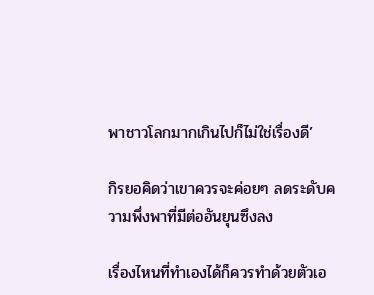พาชาวโลกมากเกินไปก็ไม่ใช่เรื่องดี’

กิรยอคิดว่าเขาควรจะค่อยๆ ลดระดับความพึ่งพาที่มีต่ออันยุนซึงลง

เรื่องไหนที่ทำเองได้ก็ควรทำด้วยตัวเอ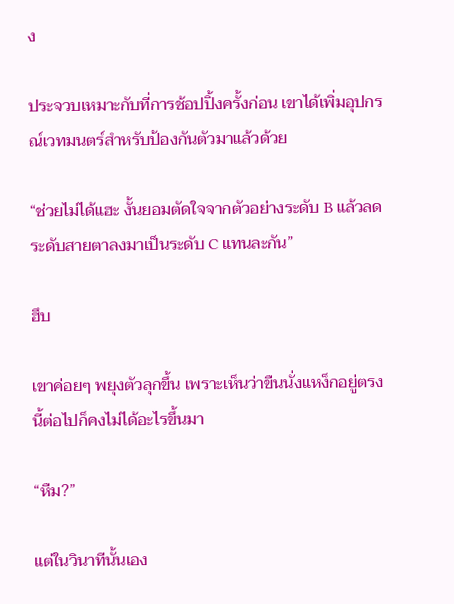ง

ประจวบเหมาะกับที่การช้อปปิ้งครั้งก่อน เขาได้เพิ่มอุปกรณ์เวทมนตร์สำหรับป้องกันตัวมาแล้วด้วย

“ช่วยไม่ได้แฮะ งั้นยอมตัดใจจากตัวอย่างระดับ B แล้วลดระดับสายตาลงมาเป็นระดับ C แทนละกัน”

ฮึบ

เขาค่อยๆ พยุงตัวลุกขึ้น เพราะเห็นว่าขืนนั่งแหง็กอยู่ตรงนี้ต่อไปก็คงไม่ได้อะไรขึ้นมา

“หืม?”

แต่ในวินาทีนั้นเอง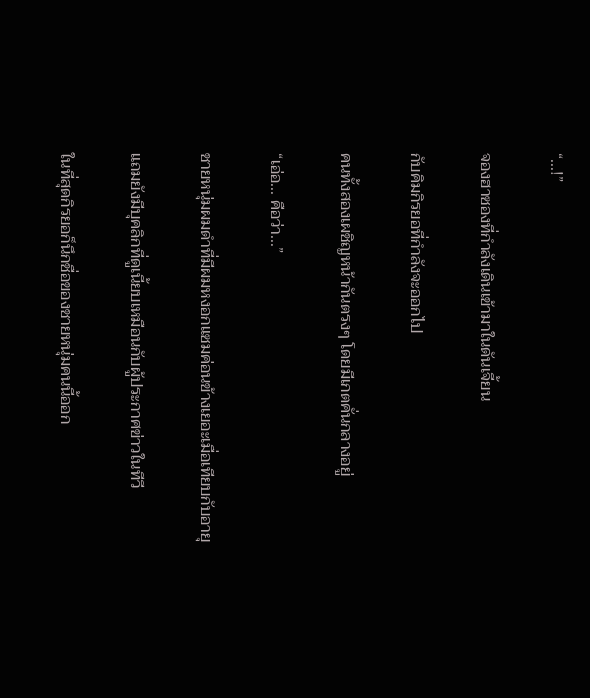“...!”

จองฮาซองที่กำลังเดินเข้ามาในดันเจี้ยน

กับคิมกิรยอที่กำลังจะออกไป

คนทั้งสองเผชิญหน้ากันตรงๆ โดยมีเกตคั่นกลางอยู่

“เอ่อ... คือว่า...”

ชายหนุ่มผมดำที่มีผมหงอกแซมค่อนข้างเยอะเมื่อเทียบกับอายุ

แถมยังมีบุคลิกที่ดูเนี้ยบเหมือนกับผู้ประกาศข่าวในทีวี

ในที่สุดกิรยอก็นึกชื่อของชายหนุ่มคนนี้ออก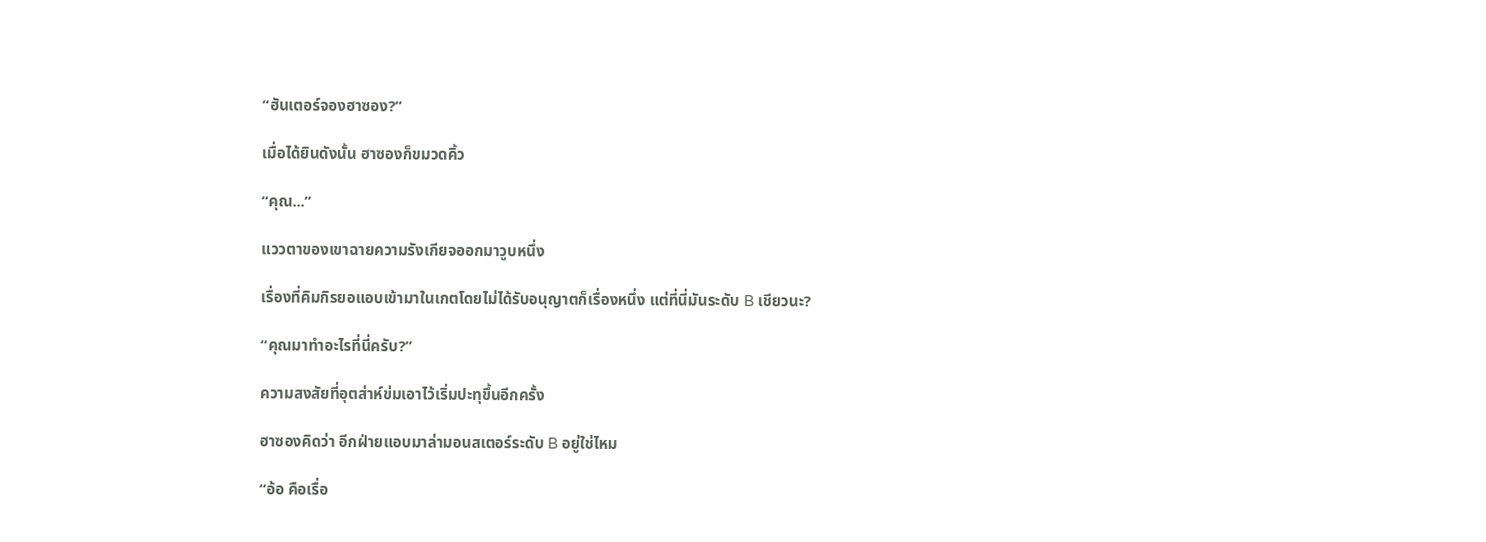“ฮันเตอร์จองฮาซอง?”

เมื่อได้ยินดังนั้น ฮาซองก็ขมวดคิ้ว

“คุณ...”

แววตาของเขาฉายความรังเกียจออกมาวูบหนึ่ง

เรื่องที่คิมกิรยอแอบเข้ามาในเกตโดยไม่ได้รับอนุญาตก็เรื่องหนึ่ง แต่ที่นี่มันระดับ B เชียวนะ?

“คุณมาทำอะไรที่นี่ครับ?”

ความสงสัยที่อุตส่าห์ข่มเอาไว้เริ่มปะทุขึ้นอีกครั้ง

ฮาซองคิดว่า อีกฝ่ายแอบมาล่ามอนสเตอร์ระดับ B อยู่ใช่ไหม

“อ้อ คือเรื่อ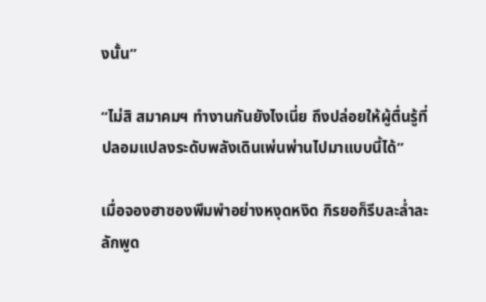งนั้น”

“ไม่สิ สมาคมฯ ทำงานกันยังไงเนี่ย ถึงปล่อยให้ผู้ตื่นรู้ที่ปลอมแปลงระดับพลังเดินเพ่นพ่านไปมาแบบนี้ได้”

เมื่อจองฮาซองพึมพำอย่างหงุดหงิด กิรยอก็รีบละล่ำละลักพูด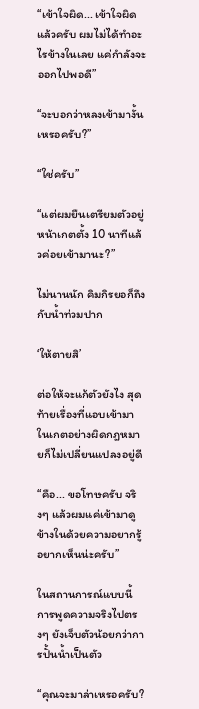“เข้าใจผิด... เข้าใจผิดแล้วครับ ผมไม่ได้ทำอะไรข้างในเลย แค่กำลังจะออกไปพอดี”

“จะบอกว่าหลงเข้ามางั้นเหรอครับ?”

“ใช่ครับ”

“แต่ผมยืนเตรียมตัวอยู่หน้าเกตตั้ง 10 นาทีแล้วค่อยเข้ามานะ?”

ไม่นานนัก คิมกิรยอก็ถึงกับน้ำท่วมปาก

‘ให้ตายสิ’

ต่อให้จะแก้ตัวยังไง สุดท้ายเรื่องที่แอบเข้ามาในเกตอย่างผิดกฎหมายก็ไม่เปลี่ยนแปลงอยู่ดี

“คือ... ขอโทษครับ จริงๆ แล้วผมแค่เข้ามาดูข้างในด้วยความอยากรู้อยากเห็นน่ะครับ”

ในสถานการณ์แบบนี้ การพูดความจริงไปตรงๆ ยังเจ็บตัวน้อยกว่าการปั้นน้ำเป็นตัว

“คุณจะมาล่าเหรอครับ?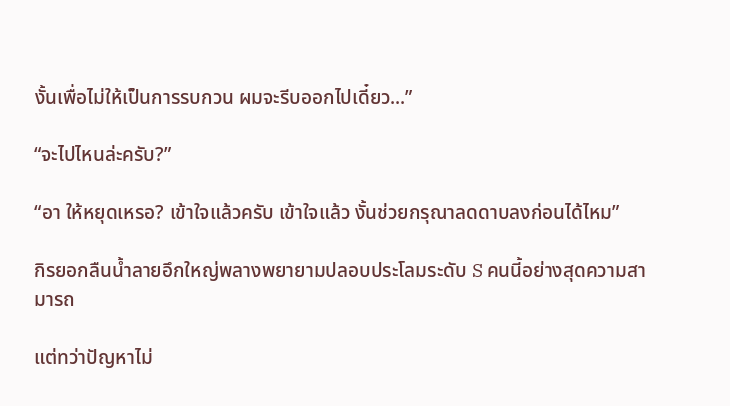งั้นเพื่อไม่ให้เป็นการรบกวน ผมจะรีบออกไปเดี๋ยว...”

“จะไปไหนล่ะครับ?”

“อา ให้หยุดเหรอ? เข้าใจแล้วครับ เข้าใจแล้ว งั้นช่วยกรุณาลดดาบลงก่อนได้ไหม”

กิรยอกลืนน้ำลายอึกใหญ่พลางพยายามปลอบประโลมระดับ S คนนี้อย่างสุดความสามารถ

แต่ทว่าปัญหาไม่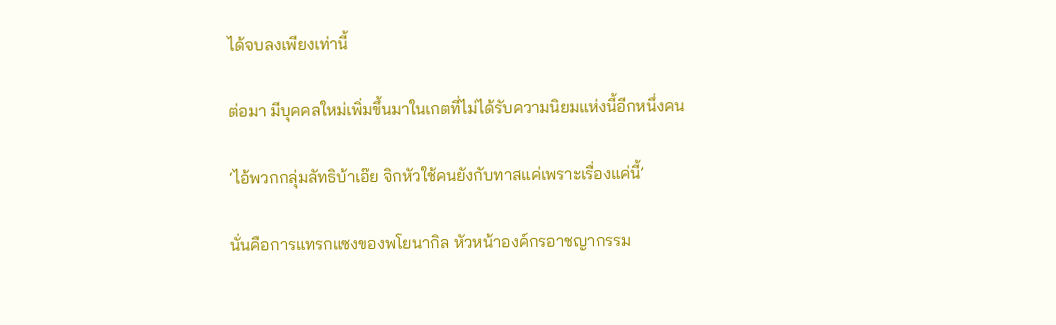ได้จบลงเพียงเท่านี้

ต่อมา มีบุคคลใหม่เพิ่มขึ้นมาในเกตที่ไม่ได้รับความนิยมแห่งนี้อีกหนึ่งคน

‘ไอ้พวกกลุ่มลัทธิบ้าเอ๊ย จิกหัวใช้คนยังกับทาสแค่เพราะเรื่องแค่นี้’

นั่นคือการแทรกแซงของพโยนากิล หัวหน้าองค์กรอาชญากรรม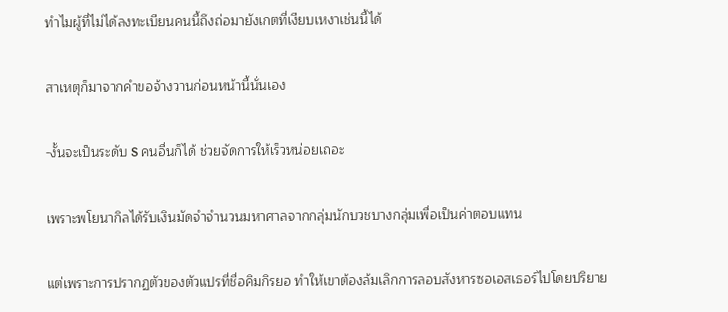ทำไมผู้ที่ไม่ได้ลงทะเบียนคนนี้ถึงถ่อมายังเกตที่เงียบเหงาเช่นนี้ได้

สาเหตุก็มาจากคำขอจ้างวานก่อนหน้านี้นั่นเอง

-งั้นจะเป็นระดับ S คนอื่นก็ได้ ช่วยจัดการให้เร็วหน่อยเถอะ

เพราะพโยนากิลได้รับเงินมัดจำจำนวนมหาศาลจากกลุ่มนักบวชบางกลุ่มเพื่อเป็นค่าตอบแทน

แต่เพราะการปรากฏตัวของตัวแปรที่ชื่อคิมกิรยอ ทำให้เขาต้องล้มเลิกการลอบสังหารซอเอสเธอร์ไปโดยปริยาย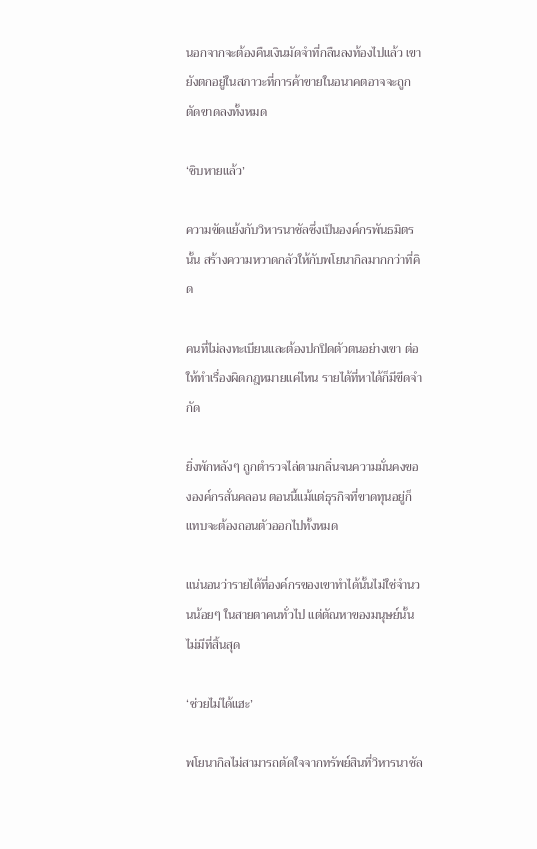นอกจากจะต้องคืนเงินมัดจำที่กลืนลงท้องไปแล้ว เขายังตกอยู่ในสภาวะที่การค้าขายในอนาคตอาจจะถูกตัดขาดลงทั้งหมด

‘ชิบหายแล้ว’

ความขัดแย้งกับวิหารนาชัลซึ่งเป็นองค์กรพันธมิตรนั้น สร้างความหวาดกลัวให้กับพโยนากิลมากกว่าที่คิด

คนที่ไม่ลงทะเบียนและต้องปกปิดตัวตนอย่างเขา ต่อให้ทำเรื่องผิดกฎหมายแค่ไหน รายได้ที่หาได้ก็มีขีดจำกัด

ยิ่งพักหลังๆ ถูกตำรวจไล่ตามกลิ่นจนความมั่นคงขององค์กรสั่นคลอน ตอนนี้แม้แต่ธุรกิจที่ขาดทุนอยู่ก็แทบจะต้องถอนตัวออกไปทั้งหมด

แน่นอนว่ารายได้ที่องค์กรของเขาทำได้นั้นไม่ใช่จำนวนน้อยๆ ในสายตาคนทั่วไป แต่ตัณหาของมนุษย์นั้นไม่มีที่สิ้นสุด

‘ช่วยไม่ได้แฮะ’

พโยนากิลไม่สามารถตัดใจจากทรัพย์สินที่วิหารนาชัล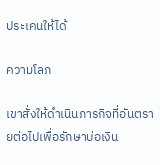ประเคนให้ได้

ความโลภ

เขาสั่งให้ดำเนินภารกิจที่อันตรายต่อไปเพื่อรักษาบ่อเงิน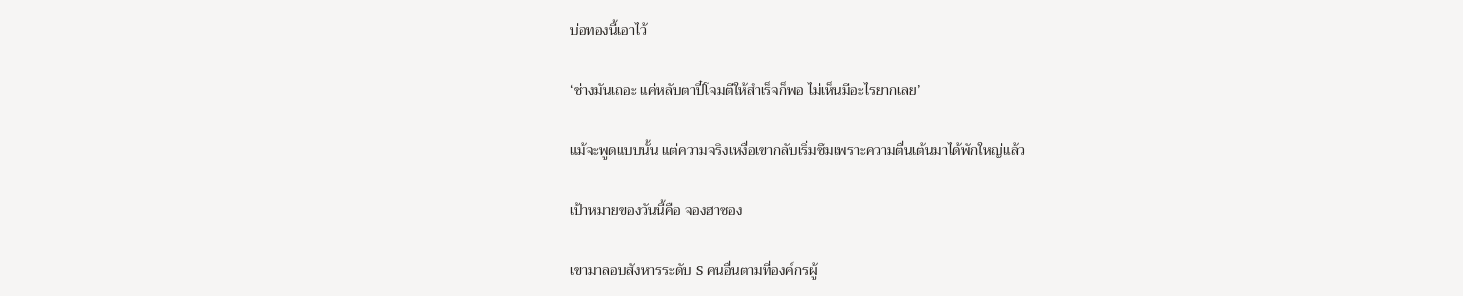บ่อทองนี้เอาไว้

‘ช่างมันเถอะ แค่หลับตาปี๋โจมตีให้สำเร็จก็พอ ไม่เห็นมีอะไรยากเลย’

แม้จะพูดแบบนั้น แต่ความจริงเหงื่อเขากลับเริ่มซึมเพราะความตื่นเต้นมาได้พักใหญ่แล้ว

เป้าหมายของวันนี้คือ จองฮาซอง

เขามาลอบสังหารระดับ S คนอื่นตามที่องค์กรผู้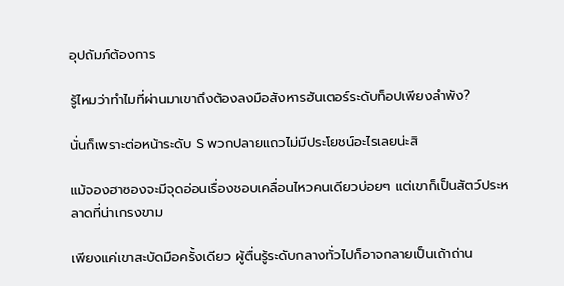อุปถัมภ์ต้องการ

รู้ไหมว่าทำไมที่ผ่านมาเขาถึงต้องลงมือสังหารฮันเตอร์ระดับท็อปเพียงลำพัง?

นั่นก็เพราะต่อหน้าระดับ S พวกปลายแถวไม่มีประโยชน์อะไรเลยน่ะสิ

แม้จองฮาซองจะมีจุดอ่อนเรื่องชอบเคลื่อนไหวคนเดียวบ่อยๆ แต่เขาก็เป็นสัตว์ประหลาดที่น่าเกรงขาม

เพียงแค่เขาสะบัดมือครั้งเดียว ผู้ตื่นรู้ระดับกลางทั่วไปก็อาจกลายเป็นเถ้าถ่าน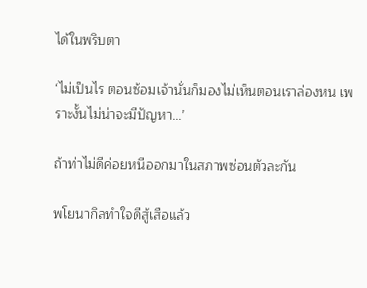ได้ในพริบตา

‘ไม่เป็นไร ตอนซ้อมเจ้านั่นก็มองไม่เห็นตอนเราล่องหน เพราะงั้นไม่น่าจะมีปัญหา...’

ถ้าท่าไม่ดีค่อยหนีออกมาในสภาพซ่อนตัวละกัน

พโยนากิลทำใจดีสู้เสือแล้ว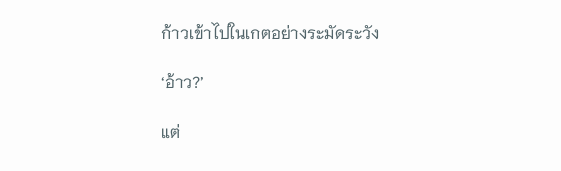ก้าวเข้าไปในเกตอย่างระมัดระวัง

‘อ้าว?’

แต่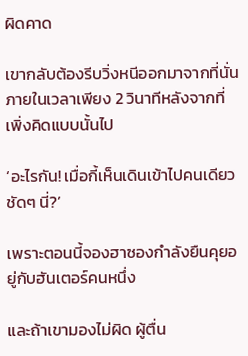ผิดคาด

เขากลับต้องรีบวิ่งหนีออกมาจากที่นั่นภายในเวลาเพียง 2 วินาทีหลังจากที่เพิ่งคิดแบบนั้นไป

‘อะไรกัน! เมื่อกี้เห็นเดินเข้าไปคนเดียวชัดๆ นี่?’

เพราะตอนนี้จองฮาซองกำลังยืนคุยอยู่กับฮันเตอร์คนหนึ่ง

และถ้าเขามองไม่ผิด ผู้ตื่น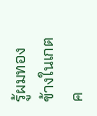รู้ผมทองข้างในเกตค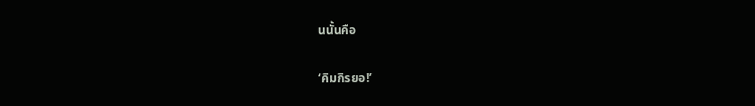นนั้นคือ

‘คิมกิรยอ!’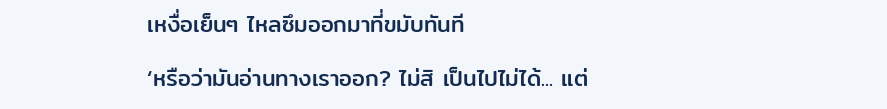เหงื่อเย็นๆ ไหลซึมออกมาที่ขมับทันที

‘หรือว่ามันอ่านทางเราออก? ไม่สิ เป็นไปไม่ได้... แต่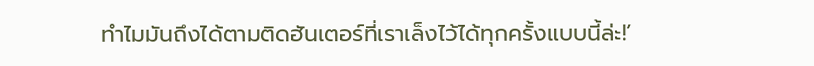ทำไมมันถึงได้ตามติดฮันเตอร์ที่เราเล็งไว้ได้ทุกครั้งแบบนี้ล่ะ!’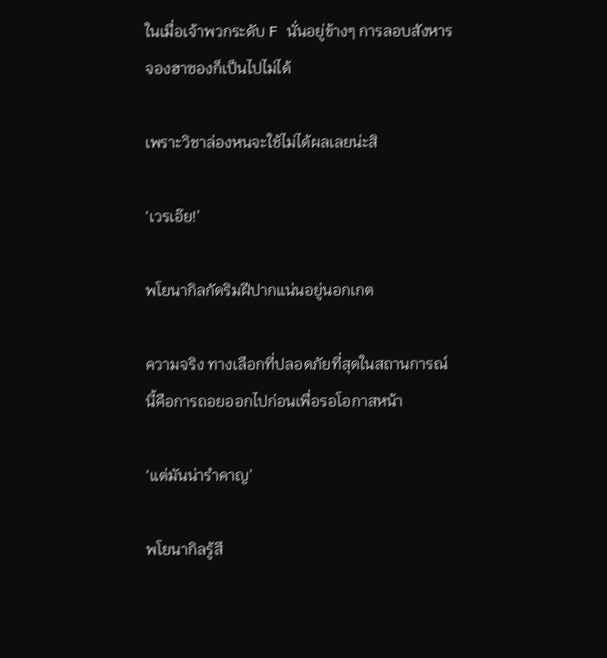ในเมื่อเจ้าพวกระดับ F นั่นอยู่ข้างๆ การลอบสังหารจองฮาซองก็เป็นไปไม่ได้

เพราะวิชาล่องหนจะใช้ไม่ได้ผลเลยน่ะสิ

‘เวรเอ๊ย!’

พโยนากิลกัดริมฝีปากแน่นอยู่นอกเกต

ความจริง ทางเลือกที่ปลอดภัยที่สุดในสถานการณ์นี้คือการถอยออกไปก่อนเพื่อรอโอกาสหน้า

‘แต่มันน่ารำคาญ’

พโยนากิลรู้สึ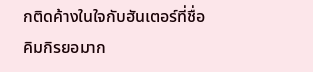กติดค้างในใจกับฮันเตอร์ที่ชื่อคิมกิรยอมาก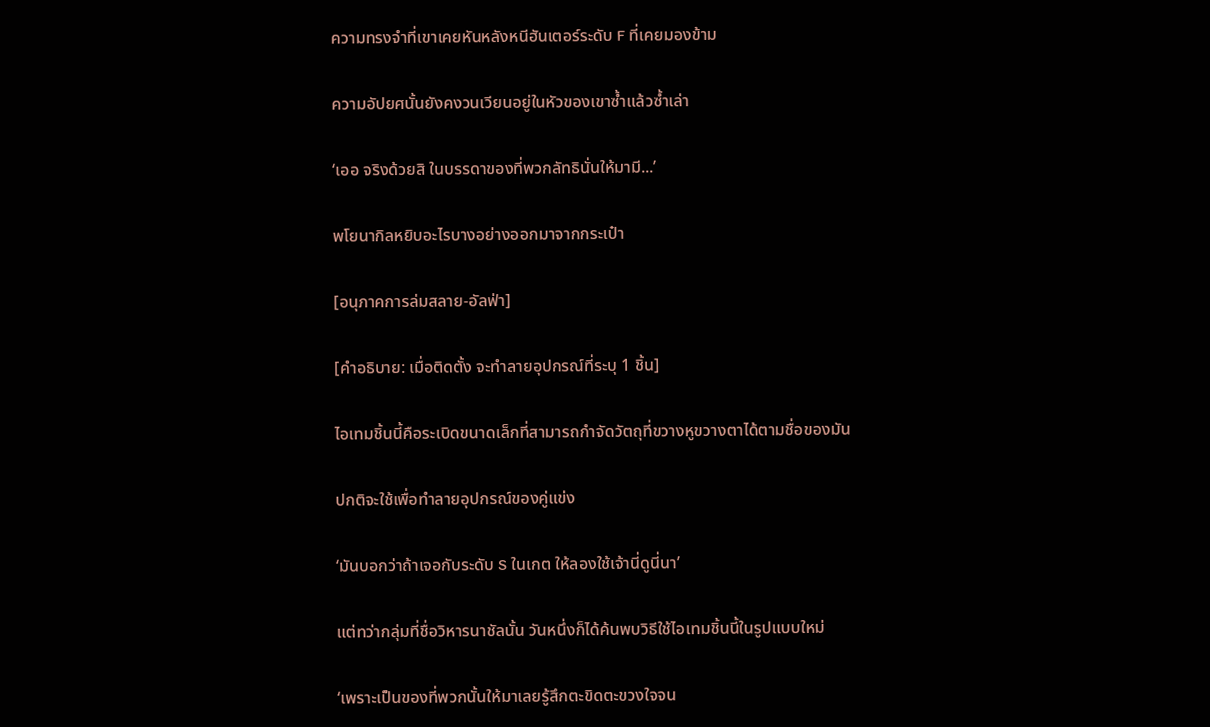ความทรงจำที่เขาเคยหันหลังหนีฮันเตอร์ระดับ F ที่เคยมองข้าม

ความอัปยศนั้นยังคงวนเวียนอยู่ในหัวของเขาซ้ำแล้วซ้ำเล่า

‘เออ จริงด้วยสิ ในบรรดาของที่พวกลัทธินั่นให้มามี...’

พโยนากิลหยิบอะไรบางอย่างออกมาจากกระเป๋า

[อนุภาคการล่มสลาย-อัลฟ่า]

[คำอธิบาย: เมื่อติดตั้ง จะทำลายอุปกรณ์ที่ระบุ 1 ชิ้น]

ไอเทมชิ้นนี้คือระเบิดขนาดเล็กที่สามารถกำจัดวัตถุที่ขวางหูขวางตาได้ตามชื่อของมัน

ปกติจะใช้เพื่อทำลายอุปกรณ์ของคู่แข่ง

‘มันบอกว่าถ้าเจอกับระดับ S ในเกต ให้ลองใช้เจ้านี่ดูนี่นา’

แต่ทว่ากลุ่มที่ชื่อวิหารนาชัลนั้น วันหนึ่งก็ได้ค้นพบวิธีใช้ไอเทมชิ้นนี้ในรูปแบบใหม่

‘เพราะเป็นของที่พวกนั้นให้มาเลยรู้สึกตะขิดตะขวงใจจน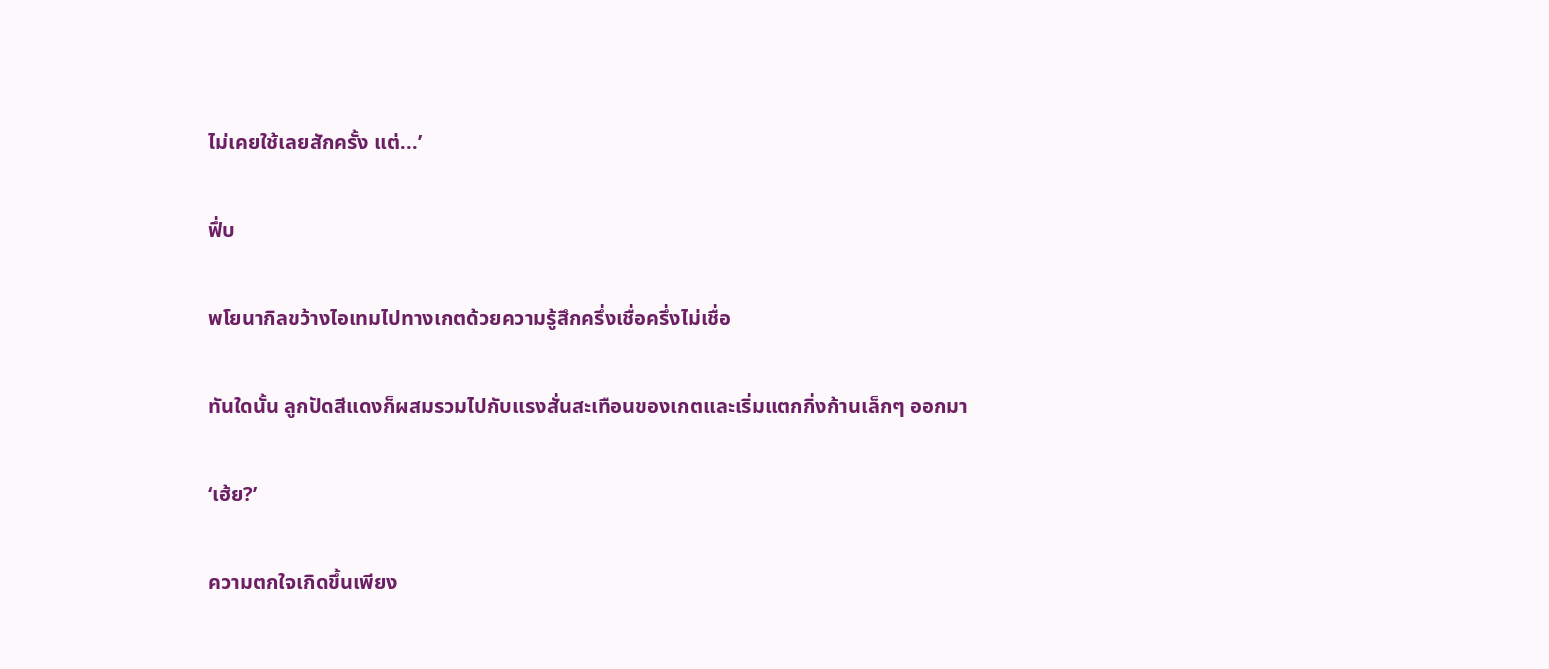ไม่เคยใช้เลยสักครั้ง แต่...’

ฟึ่บ

พโยนากิลขว้างไอเทมไปทางเกตด้วยความรู้สึกครึ่งเชื่อครึ่งไม่เชื่อ

ทันใดนั้น ลูกปัดสีแดงก็ผสมรวมไปกับแรงสั่นสะเทือนของเกตและเริ่มแตกกิ่งก้านเล็กๆ ออกมา

‘เฮ้ย?’

ความตกใจเกิดขึ้นเพียง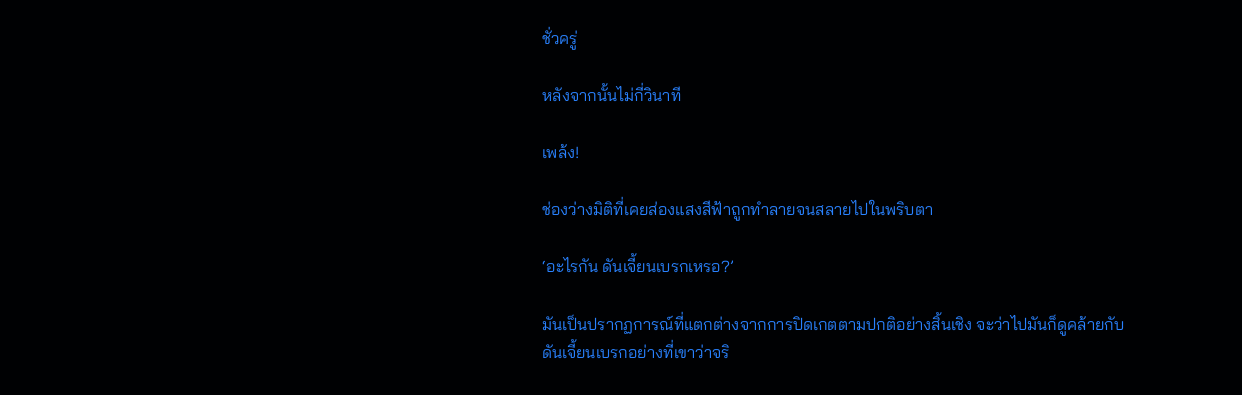ชั่วครู่

หลังจากนั้นไม่กี่วินาที

เพล้ง!

ช่องว่างมิติที่เคยส่องแสงสีฟ้าถูกทำลายจนสลายไปในพริบตา

‘อะไรกัน ดันเจี้ยนเบรกเหรอ?’

มันเป็นปรากฏการณ์ที่แตกต่างจากการปิดเกตตามปกติอย่างสิ้นเชิง จะว่าไปมันก็ดูคล้ายกับดันเจี้ยนเบรกอย่างที่เขาว่าจริ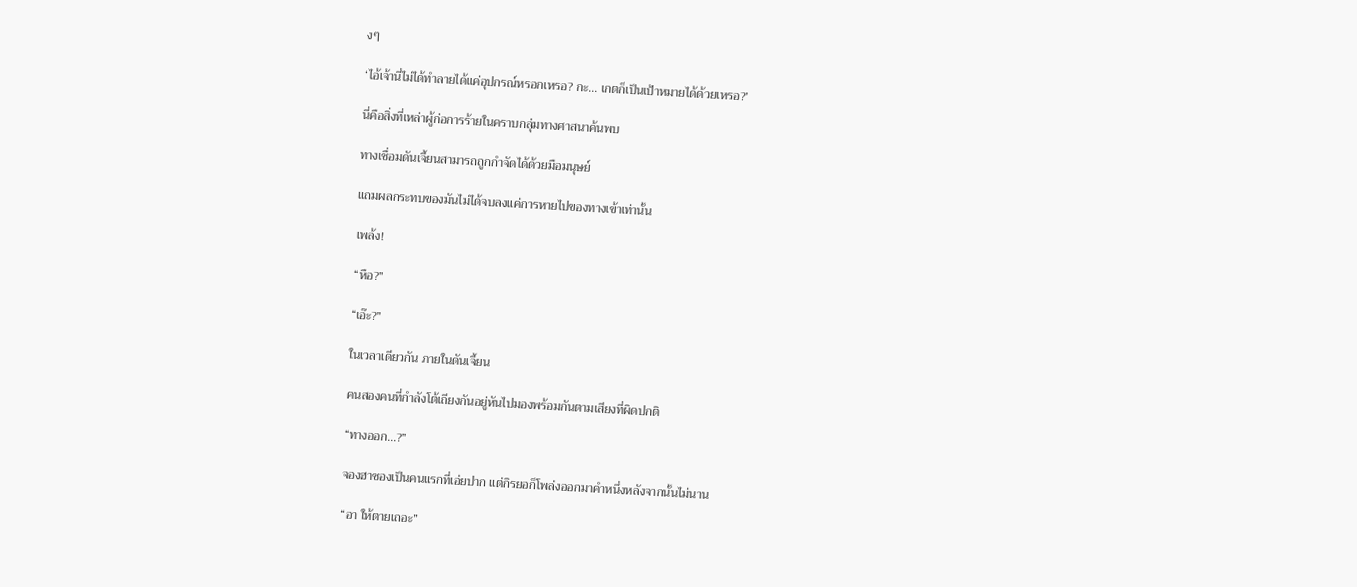งๆ

‘ไอ้เจ้านี่ไม่ได้ทำลายได้แค่อุปกรณ์หรอกเหรอ? กะ... เกตก็เป็นเป้าหมายได้ด้วยเหรอ?’

นี่คือสิ่งที่เหล่าผู้ก่อการร้ายในคราบกลุ่มทางศาสนาค้นพบ

ทางเชื่อมดันเจี้ยนสามารถถูกกำจัดได้ด้วยมือมนุษย์

แถมผลกระทบของมันไม่ได้จบลงแค่การหายไปของทางเข้าเท่านั้น

เพล้ง!

“หือ?”

“เอ๊ะ?”

ในเวลาเดียวกัน ภายในดันเจี้ยน

คนสองคนที่กำลังโต้เถียงกันอยู่หันไปมองพร้อมกันตามเสียงที่ผิดปกติ

“ทางออก...?”

จองฮาซองเป็นคนแรกที่เอ่ยปาก แต่กิรยอก็โพล่งออกมาคำหนึ่งหลังจากนั้นไม่นาน

“อา ให้ตายเถอะ”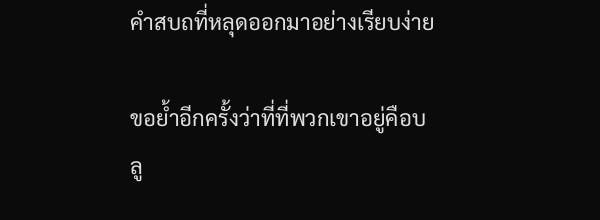คำสบถที่หลุดออกมาอย่างเรียบง่าย

ขอย้ำอีกครั้งว่าที่ที่พวกเขาอยู่คือบลู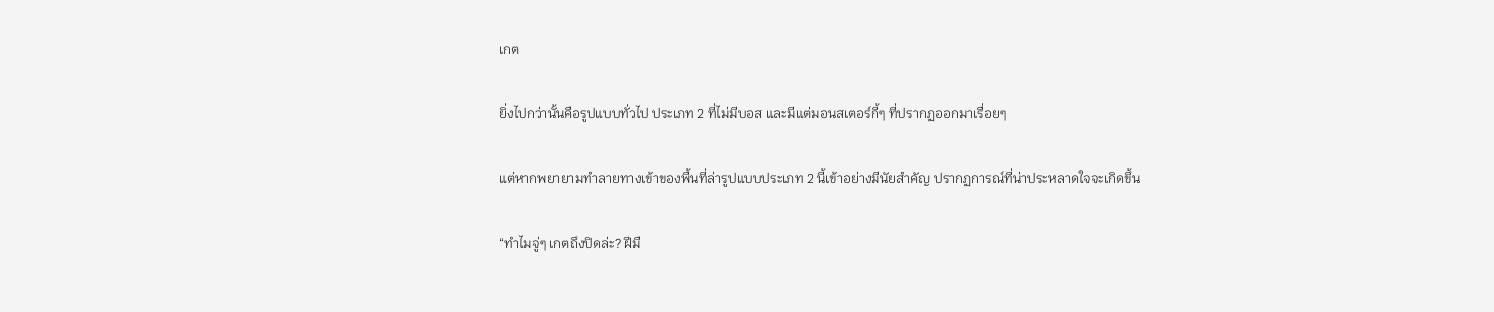เกต

ยิ่งไปกว่านั้นคือรูปแบบทั่วไป ประเภท 2 ที่ไม่มีบอส และมีแต่มอนสเตอร์กี้ๆ ที่ปรากฏออกมาเรื่อยๆ

แต่หากพยายามทำลายทางเข้าของพื้นที่ล่ารูปแบบประเภท 2 นี้เข้าอย่างมีนัยสำคัญ ปรากฏการณ์ที่น่าประหลาดใจจะเกิดขึ้น

“ทำไมจู่ๆ เกตถึงปิดล่ะ? ฝีมื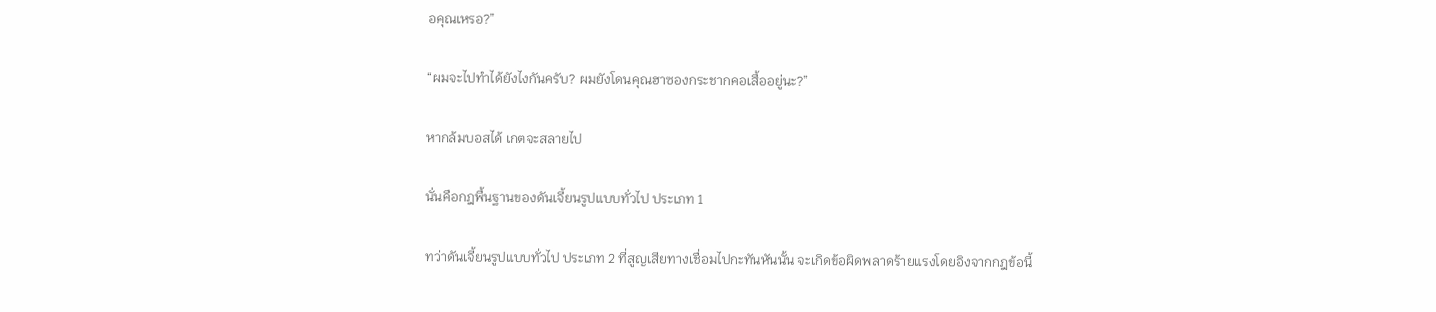อคุณเหรอ?”

“ผมจะไปทำได้ยังไงกันครับ? ผมยังโดนคุณฮาซองกระชากคอเสื้ออยู่นะ?”

หากล้มบอสได้ เกตจะสลายไป

นั่นคือกฎพื้นฐานของดันเจี้ยนรูปแบบทั่วไป ประเภท 1

ทว่าดันเจี้ยนรูปแบบทั่วไป ประเภท 2 ที่สูญเสียทางเชื่อมไปกะทันหันนั้น จะเกิดข้อผิดพลาดร้ายแรงโดยอิงจากกฎข้อนี้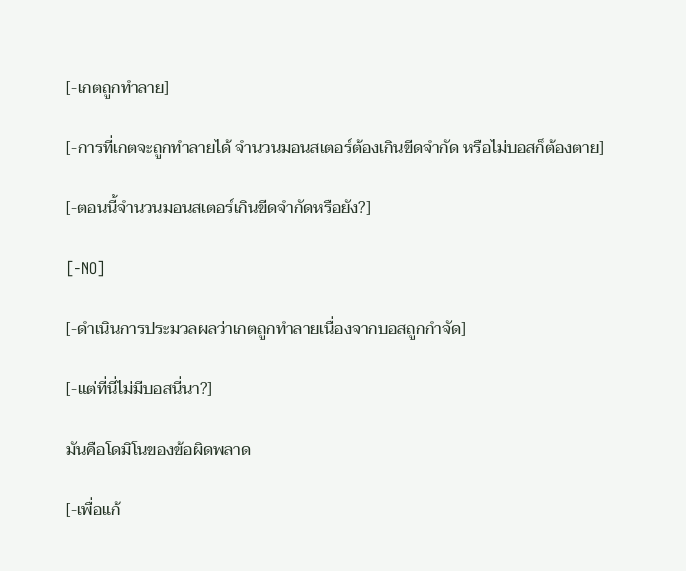[-เกตถูกทำลาย]

[-การที่เกตจะถูกทำลายได้ จำนวนมอนสเตอร์ต้องเกินขีดจำกัด หรือไม่บอสก็ต้องตาย]

[-ตอนนี้จำนวนมอนสเตอร์เกินขีดจำกัดหรือยัง?]

[-NO]

[-ดำเนินการประมวลผลว่าเกตถูกทำลายเนื่องจากบอสถูกกำจัด]

[-แต่ที่นี่ไม่มีบอสนี่นา?]

มันคือโดมิโนของข้อผิดพลาด

[-เพื่อแก้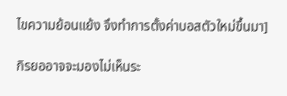ไขความย้อนแย้ง จึงทำการตั้งค่าบอสตัวใหม่ขึ้นมา]

กิรยออาจจะมองไม่เห็นระ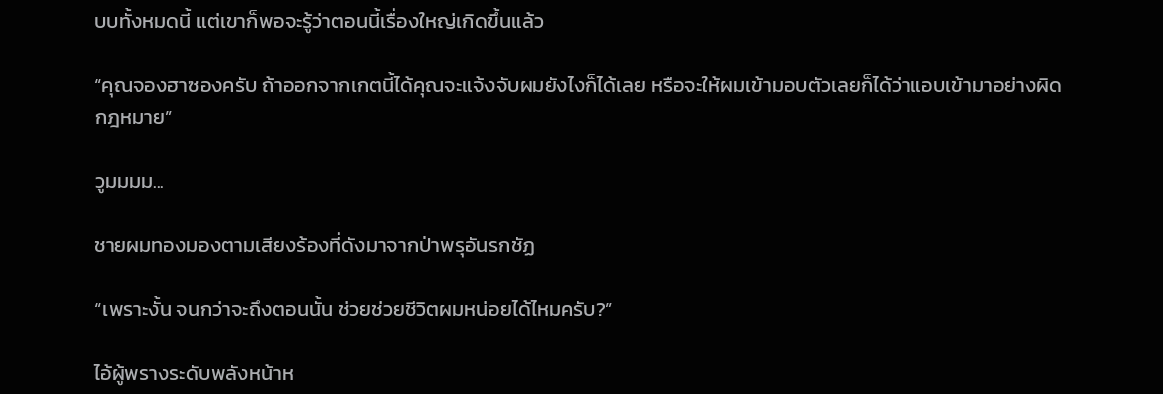บบทั้งหมดนี้ แต่เขาก็พอจะรู้ว่าตอนนี้เรื่องใหญ่เกิดขึ้นแล้ว

“คุณจองฮาซองครับ ถ้าออกจากเกตนี้ได้คุณจะแจ้งจับผมยังไงก็ได้เลย หรือจะให้ผมเข้ามอบตัวเลยก็ได้ว่าแอบเข้ามาอย่างผิดกฎหมาย”

วูมมมม...

ชายผมทองมองตามเสียงร้องที่ดังมาจากป่าพรุอันรกชัฏ

“เพราะงั้น จนกว่าจะถึงตอนนั้น ช่วยช่วยชีวิตผมหน่อยได้ไหมครับ?”

ไอ้ผู้พรางระดับพลังหน้าห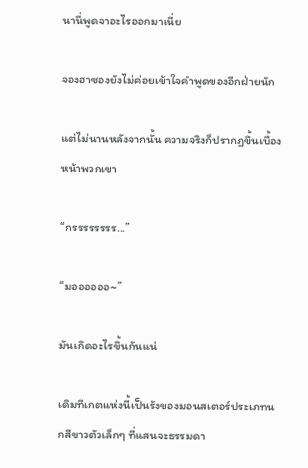นานี่พูดจาอะไรออกมาเนี่ย

จองฮาซองยังไม่ค่อยเข้าใจคำพูดของอีกฝ่ายนัก

แต่ไม่นานหลังจากนั้น ความจริงก็ปรากฏขึ้นเบื้องหน้าพวกเขา

“กรรรรรรรร...”

“มออออออ~”

มันเกิดอะไรขึ้นกันแน่

เดิมทีเกตแห่งนี้เป็นรังของมอนสเตอร์ประเภทนกสีขาวตัวเล็กๆ ที่แสนจะธรรมดา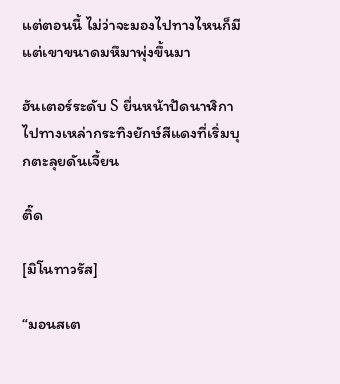แต่ตอนนี้ ไม่ว่าจะมองไปทางไหนก็มีแต่เขาขนาดมหึมาพุ่งขึ้นมา

ฮันเตอร์ระดับ S ยื่นหน้าปัดนาฬิกาไปทางเหล่ากระทิงยักษ์สีแดงที่เริ่มบุกตะลุยดันเจี้ยน

ติ๊ด

[มิโนทาวรัส]

“มอนสเต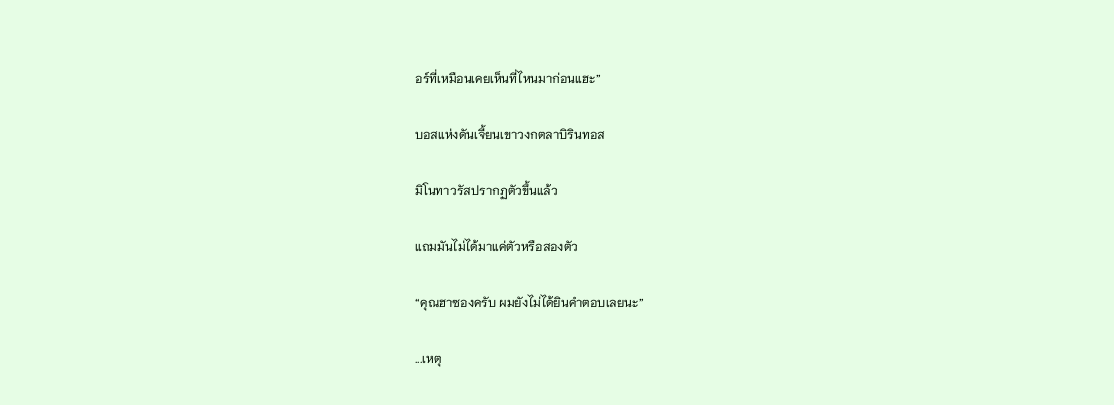อร์ที่เหมือนเคยเห็นที่ไหนมาก่อนแฮะ”

บอสแห่งดันเจี้ยนเขาวงกตลาบิรินทอส

มิโนทาวรัสปรากฏตัวขึ้นแล้ว

แถมมันไม่ได้มาแค่ตัวหรือสองตัว

“คุณฮาซองครับ ผมยังไม่ได้ยินคำตอบเลยนะ”

...เหตุ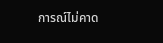การณ์ไม่คาด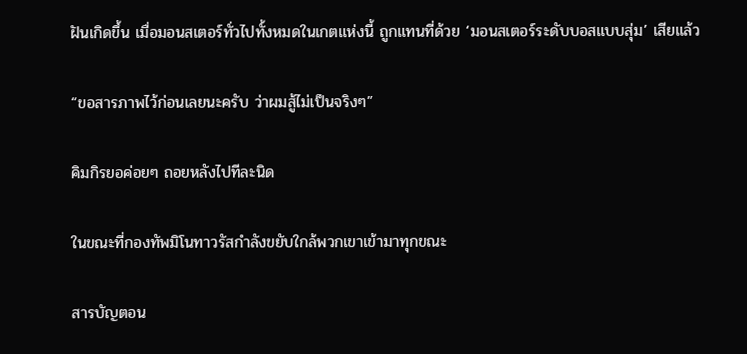ฝันเกิดขึ้น เมื่อมอนสเตอร์ทั่วไปทั้งหมดในเกตแห่งนี้ ถูกแทนที่ด้วย ‘มอนสเตอร์ระดับบอสแบบสุ่ม’ เสียแล้ว

“ขอสารภาพไว้ก่อนเลยนะครับ ว่าผมสู้ไม่เป็นจริงๆ”

คิมกิรยอค่อยๆ ถอยหลังไปทีละนิด

ในขณะที่กองทัพมิโนทาวรัสกำลังขยับใกล้พวกเขาเข้ามาทุกขณะ

สารบัญตอน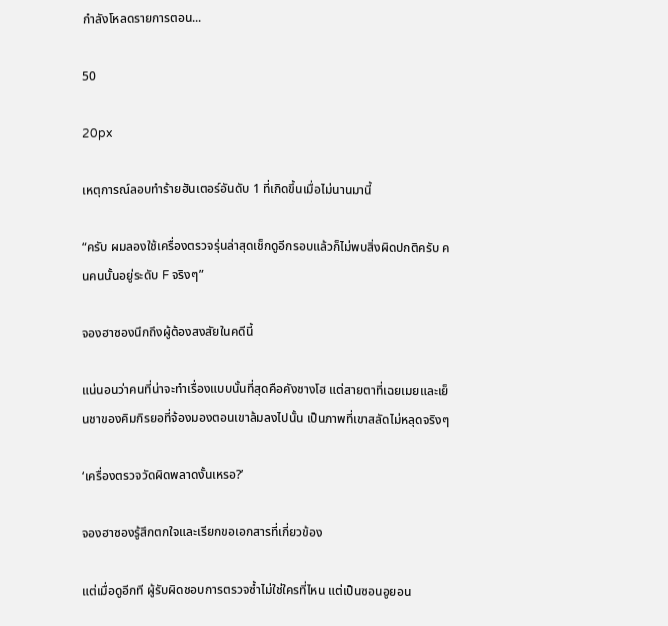กำลังโหลดรายการตอน...

50

20px

เหตุการณ์ลอบทำร้ายฮันเตอร์อันดับ 1 ที่เกิดขึ้นเมื่อไม่นานมานี้

“ครับ ผมลองใช้เครื่องตรวจรุ่นล่าสุดเช็กดูอีกรอบแล้วก็ไม่พบสิ่งผิดปกติครับ คนคนนั้นอยู่ระดับ F จริงๆ”

จองฮาซองนึกถึงผู้ต้องสงสัยในคดีนี้

แน่นอนว่าคนที่น่าจะทำเรื่องแบบนั้นที่สุดคือคังชางโฮ แต่สายตาที่เฉยเมยและเย็นชาของคิมกิรยอที่จ้องมองตอนเขาล้มลงไปนั้น เป็นภาพที่เขาสลัดไม่หลุดจริงๆ

‘เครื่องตรวจวัดผิดพลาดงั้นเหรอ?’

จองฮาซองรู้สึกตกใจและเรียกขอเอกสารที่เกี่ยวข้อง

แต่เมื่อดูอีกที ผู้รับผิดชอบการตรวจซ้ำไม่ใช่ใครที่ไหน แต่เป็นซอนอูยอน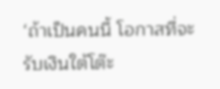‘ถ้าเป็นคนนี้ โอกาสที่จะรับเงินใต้โต๊ะ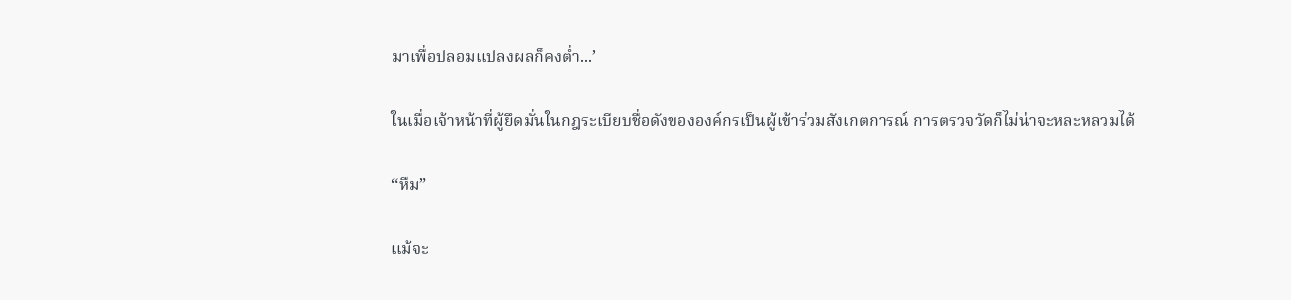มาเพื่อปลอมแปลงผลก็คงต่ำ...’

ในเมื่อเจ้าหน้าที่ผู้ยึดมั่นในกฎระเบียบชื่อดังขององค์กรเป็นผู้เข้าร่วมสังเกตการณ์ การตรวจวัดก็ไม่น่าจะหละหลวมได้

“หืม”

แม้จะ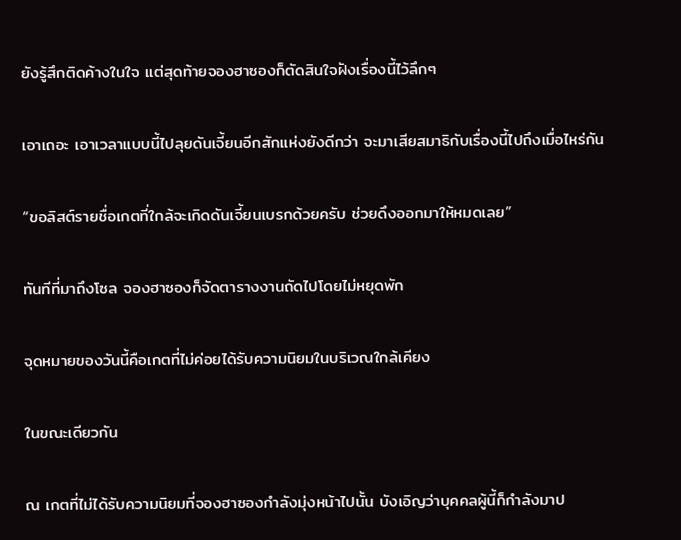ยังรู้สึกติดค้างในใจ แต่สุดท้ายจองฮาซองก็ตัดสินใจฝังเรื่องนี้ไว้ลึกๆ

เอาเถอะ เอาเวลาแบบนี้ไปลุยดันเจี้ยนอีกสักแห่งยังดีกว่า จะมาเสียสมาธิกับเรื่องนี้ไปถึงเมื่อไหร่กัน

“ขอลิสต์รายชื่อเกตที่ใกล้จะเกิดดันเจี้ยนเบรกด้วยครับ ช่วยดึงออกมาให้หมดเลย”

ทันทีที่มาถึงโซล จองฮาซองก็จัดตารางงานถัดไปโดยไม่หยุดพัก

จุดหมายของวันนี้คือเกตที่ไม่ค่อยได้รับความนิยมในบริเวณใกล้เคียง

ในขณะเดียวกัน

ณ เกตที่ไม่ได้รับความนิยมที่จองฮาซองกำลังมุ่งหน้าไปนั้น บังเอิญว่าบุคคลผู้นี้ก็กำลังมาป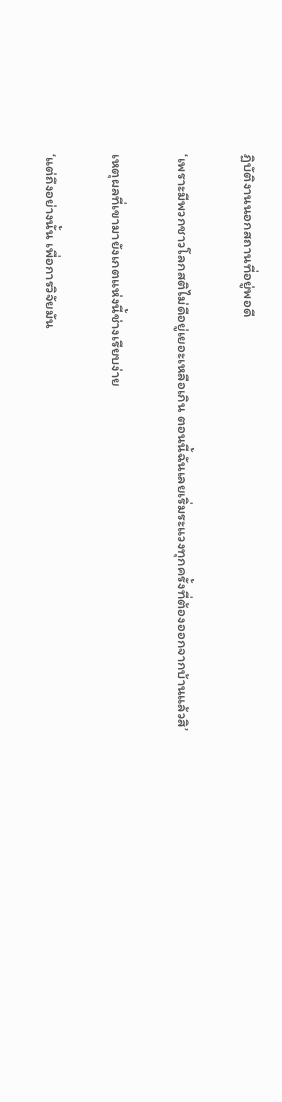ฏิบัติงานนอกสถานที่อยู่พอดี

‘เพราะมีพวกชาวโลกสติไม่ดีอยู่เยอะเหลือเกิน ตอนนี้ฉันเลยเริ่มระแวงทุกครั้งที่ต้องออกจากบ้านแล้วสิ’

เหตุผลที่เขามายังเกตแห่งนี้ช่างเรียบง่าย

‘แต่ถึงอย่างนั้น เพื่อการวิจัยมัน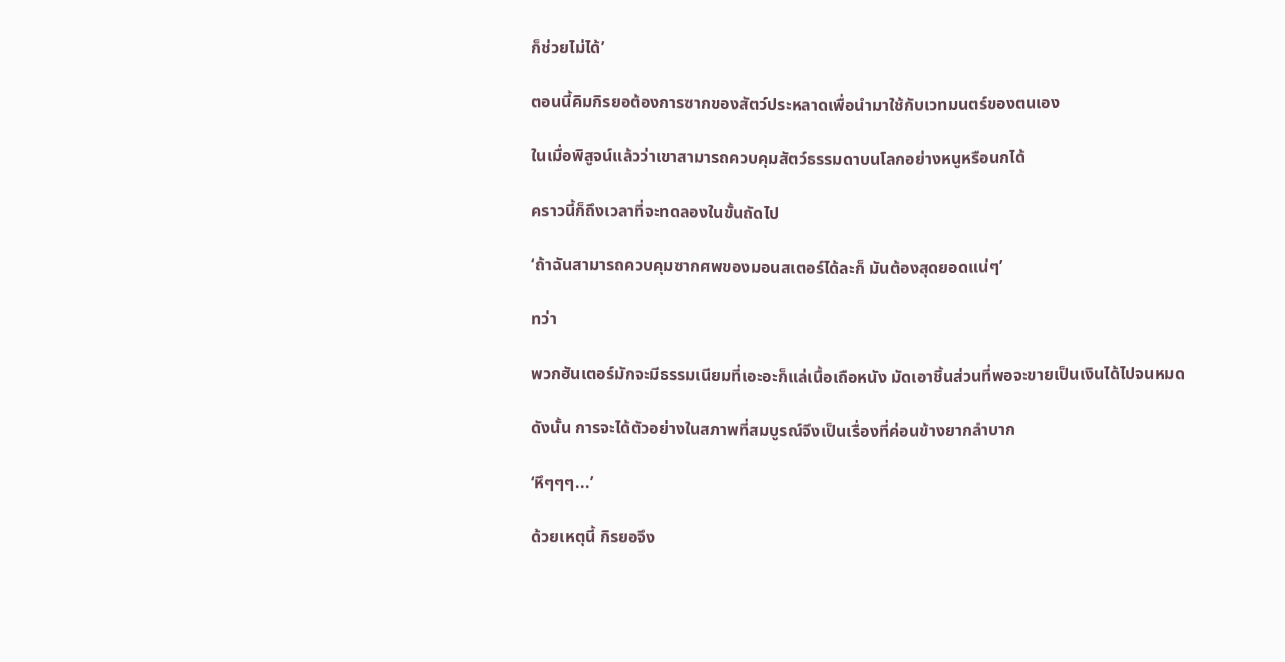ก็ช่วยไม่ได้’

ตอนนี้คิมกิรยอต้องการซากของสัตว์ประหลาดเพื่อนำมาใช้กับเวทมนตร์ของตนเอง

ในเมื่อพิสูจน์แล้วว่าเขาสามารถควบคุมสัตว์ธรรมดาบนโลกอย่างหนูหรือนกได้

คราวนี้ก็ถึงเวลาที่จะทดลองในขั้นถัดไป

‘ถ้าฉันสามารถควบคุมซากศพของมอนสเตอร์ได้ละก็ มันต้องสุดยอดแน่ๆ’

ทว่า

พวกฮันเตอร์มักจะมีธรรมเนียมที่เอะอะก็แล่เนื้อเถือหนัง มัดเอาชิ้นส่วนที่พอจะขายเป็นเงินได้ไปจนหมด

ดังนั้น การจะได้ตัวอย่างในสภาพที่สมบูรณ์จึงเป็นเรื่องที่ค่อนข้างยากลำบาก

‘หึๆๆๆ...’

ด้วยเหตุนี้ กิรยอจึง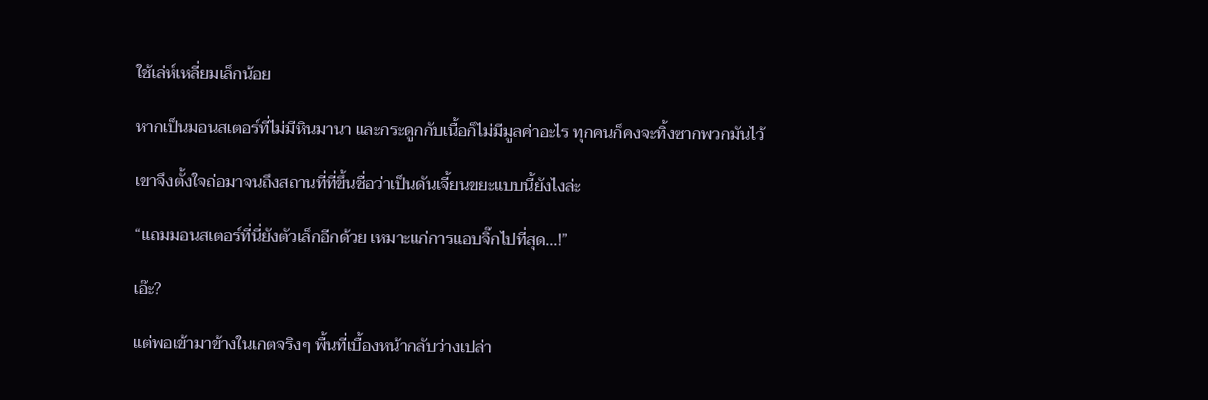ใช้เล่ห์เหลี่ยมเล็กน้อย

หากเป็นมอนสเตอร์ที่ไม่มีหินมานา และกระดูกกับเนื้อก็ไม่มีมูลค่าอะไร ทุกคนก็คงจะทิ้งซากพวกมันไว้

เขาจึงตั้งใจถ่อมาจนถึงสถานที่ที่ขึ้นชื่อว่าเป็นดันเจี้ยนขยะแบบนี้ยังไงล่ะ

“แถมมอนสเตอร์ที่นี่ยังตัวเล็กอีกด้วย เหมาะแก่การแอบจิ๊กไปที่สุด...!”

เอ๊ะ?

แต่พอเข้ามาข้างในเกตจริงๆ พื้นที่เบื้องหน้ากลับว่างเปล่า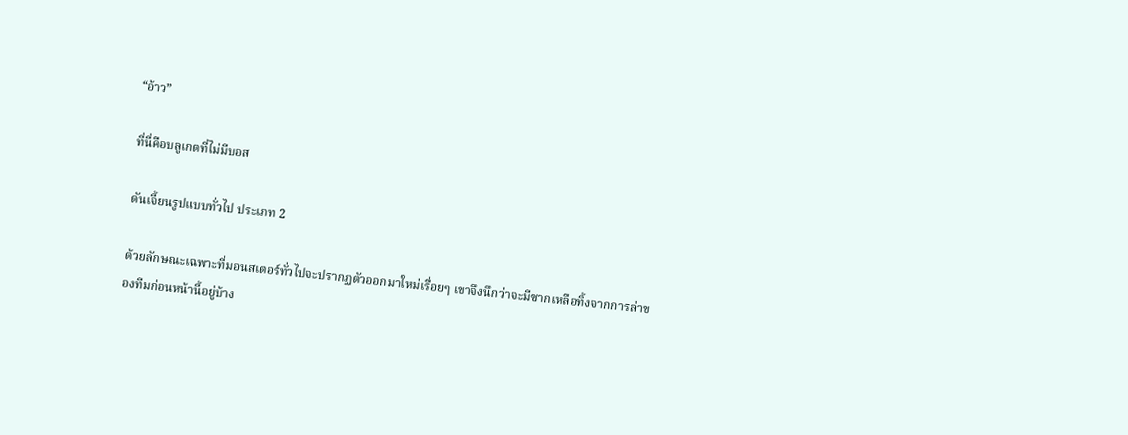“อ้าว”

ที่นี่คือบลูเกตที่ไม่มีบอส

ดันเจี้ยนรูปแบบทั่วไป ประเภท 2

ด้วยลักษณะเฉพาะที่มอนสเตอร์ทั่วไปจะปรากฏตัวออกมาใหม่เรื่อยๆ เขาจึงนึกว่าจะมีซากเหลือทิ้งจากการล่าของทีมก่อนหน้านี้อยู่บ้าง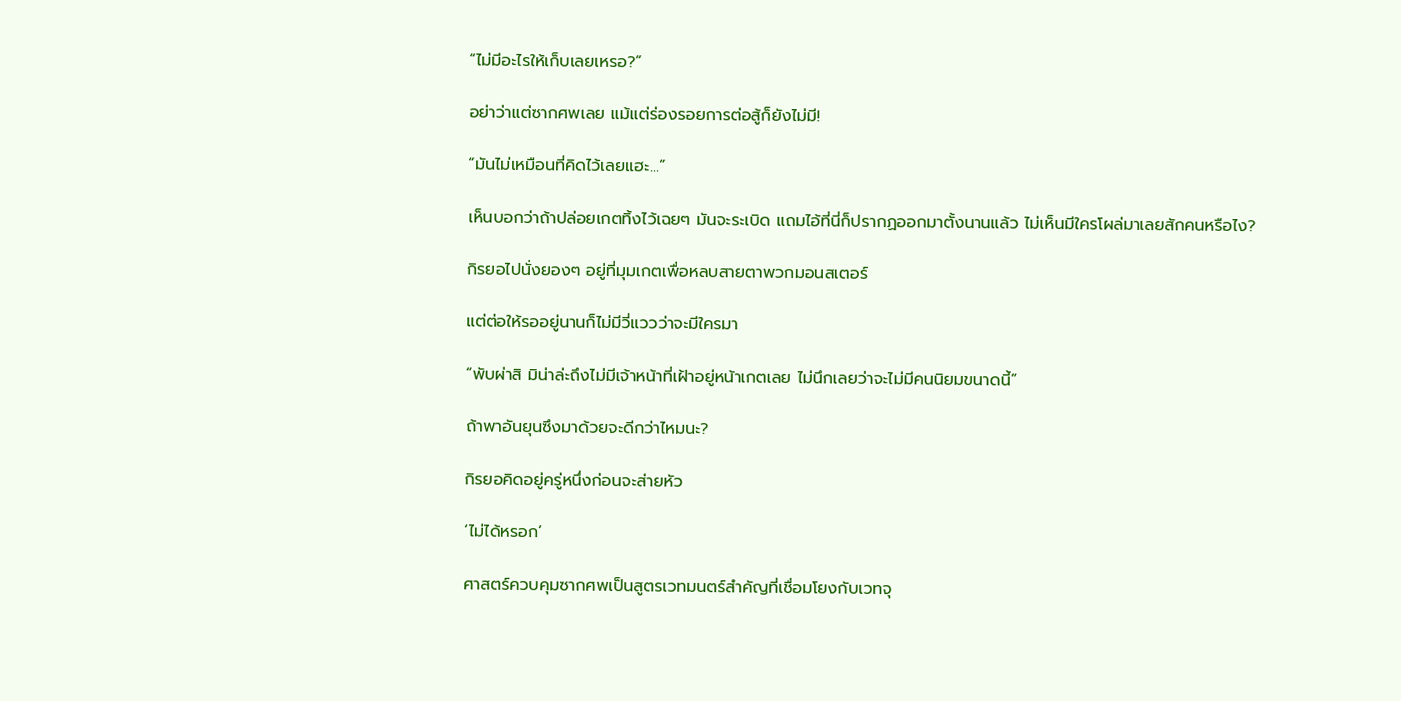“ไม่มีอะไรให้เก็บเลยเหรอ?”

อย่าว่าแต่ซากศพเลย แม้แต่ร่องรอยการต่อสู้ก็ยังไม่มี!

“มันไม่เหมือนที่คิดไว้เลยแฮะ...”

เห็นบอกว่าถ้าปล่อยเกตทิ้งไว้เฉยๆ มันจะระเบิด แถมไอ้ที่นี่ก็ปรากฏออกมาตั้งนานแล้ว ไม่เห็นมีใครโผล่มาเลยสักคนหรือไง?

กิรยอไปนั่งยองๆ อยู่ที่มุมเกตเพื่อหลบสายตาพวกมอนสเตอร์

แต่ต่อให้รออยู่นานก็ไม่มีวี่แววว่าจะมีใครมา

“พับผ่าสิ มิน่าล่ะถึงไม่มีเจ้าหน้าที่เฝ้าอยู่หน้าเกตเลย ไม่นึกเลยว่าจะไม่มีคนนิยมขนาดนี้”

ถ้าพาอันยุนซึงมาด้วยจะดีกว่าไหมนะ?

กิรยอคิดอยู่ครู่หนึ่งก่อนจะส่ายหัว

‘ไม่ได้หรอก’

ศาสตร์ควบคุมซากศพเป็นสูตรเวทมนตร์สำคัญที่เชื่อมโยงกับเวทจุ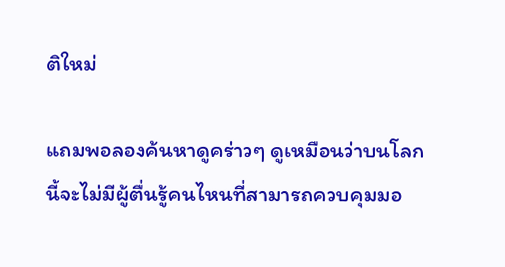ติใหม่

แถมพอลองค้นหาดูคร่าวๆ ดูเหมือนว่าบนโลกนี้จะไม่มีผู้ตื่นรู้คนไหนที่สามารถควบคุมมอ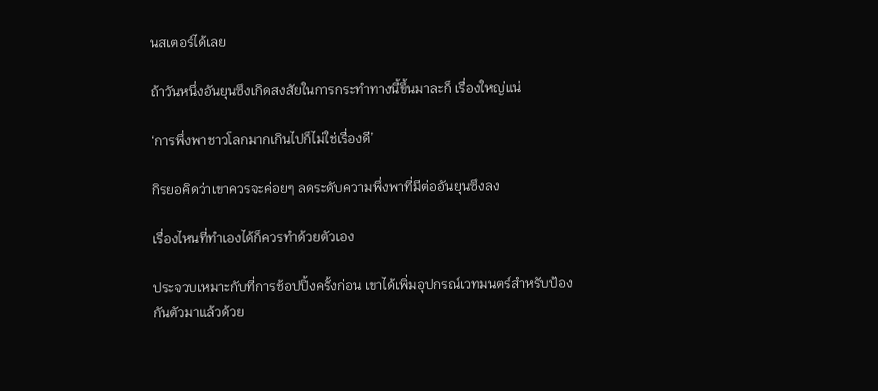นสเตอร์ได้เลย

ถ้าวันหนึ่งอันยุนซึงเกิดสงสัยในการกระทำทางนี้ขึ้นมาละก็ เรื่องใหญ่แน่

‘การพึ่งพาชาวโลกมากเกินไปก็ไม่ใช่เรื่องดี’

กิรยอคิดว่าเขาควรจะค่อยๆ ลดระดับความพึ่งพาที่มีต่ออันยุนซึงลง

เรื่องไหนที่ทำเองได้ก็ควรทำด้วยตัวเอง

ประจวบเหมาะกับที่การช้อปปิ้งครั้งก่อน เขาได้เพิ่มอุปกรณ์เวทมนตร์สำหรับป้องกันตัวมาแล้วด้วย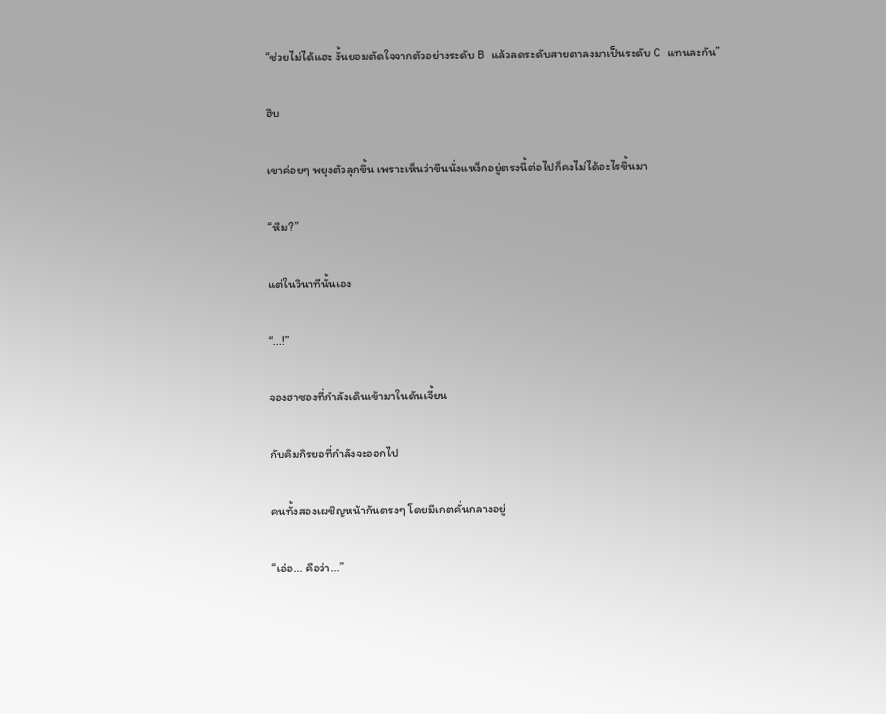“ช่วยไม่ได้แฮะ งั้นยอมตัดใจจากตัวอย่างระดับ B แล้วลดระดับสายตาลงมาเป็นระดับ C แทนละกัน”

ฮึบ

เขาค่อยๆ พยุงตัวลุกขึ้น เพราะเห็นว่าขืนนั่งแหง็กอยู่ตรงนี้ต่อไปก็คงไม่ได้อะไรขึ้นมา

“หืม?”

แต่ในวินาทีนั้นเอง

“...!”

จองฮาซองที่กำลังเดินเข้ามาในดันเจี้ยน

กับคิมกิรยอที่กำลังจะออกไป

คนทั้งสองเผชิญหน้ากันตรงๆ โดยมีเกตคั่นกลางอยู่

“เอ่อ... คือว่า...”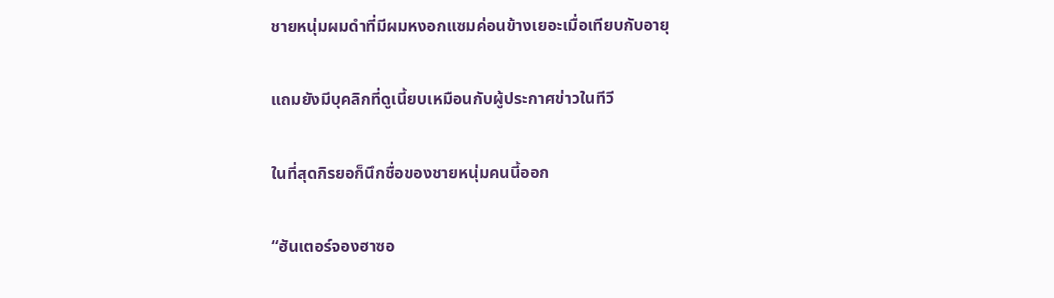ชายหนุ่มผมดำที่มีผมหงอกแซมค่อนข้างเยอะเมื่อเทียบกับอายุ

แถมยังมีบุคลิกที่ดูเนี้ยบเหมือนกับผู้ประกาศข่าวในทีวี

ในที่สุดกิรยอก็นึกชื่อของชายหนุ่มคนนี้ออก

“ฮันเตอร์จองฮาซอ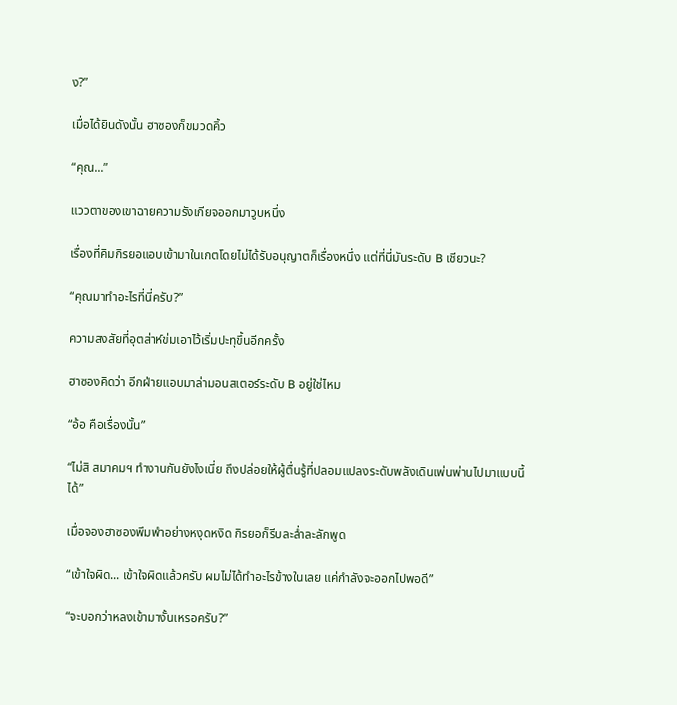ง?”

เมื่อได้ยินดังนั้น ฮาซองก็ขมวดคิ้ว

“คุณ...”

แววตาของเขาฉายความรังเกียจออกมาวูบหนึ่ง

เรื่องที่คิมกิรยอแอบเข้ามาในเกตโดยไม่ได้รับอนุญาตก็เรื่องหนึ่ง แต่ที่นี่มันระดับ B เชียวนะ?

“คุณมาทำอะไรที่นี่ครับ?”

ความสงสัยที่อุตส่าห์ข่มเอาไว้เริ่มปะทุขึ้นอีกครั้ง

ฮาซองคิดว่า อีกฝ่ายแอบมาล่ามอนสเตอร์ระดับ B อยู่ใช่ไหม

“อ้อ คือเรื่องนั้น”

“ไม่สิ สมาคมฯ ทำงานกันยังไงเนี่ย ถึงปล่อยให้ผู้ตื่นรู้ที่ปลอมแปลงระดับพลังเดินเพ่นพ่านไปมาแบบนี้ได้”

เมื่อจองฮาซองพึมพำอย่างหงุดหงิด กิรยอก็รีบละล่ำละลักพูด

“เข้าใจผิด... เข้าใจผิดแล้วครับ ผมไม่ได้ทำอะไรข้างในเลย แค่กำลังจะออกไปพอดี”

“จะบอกว่าหลงเข้ามางั้นเหรอครับ?”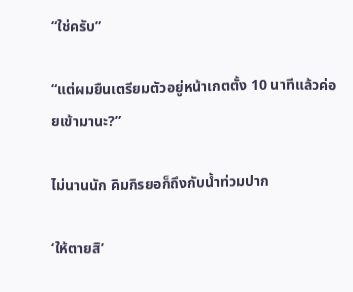“ใช่ครับ”

“แต่ผมยืนเตรียมตัวอยู่หน้าเกตตั้ง 10 นาทีแล้วค่อยเข้ามานะ?”

ไม่นานนัก คิมกิรยอก็ถึงกับน้ำท่วมปาก

‘ให้ตายสิ’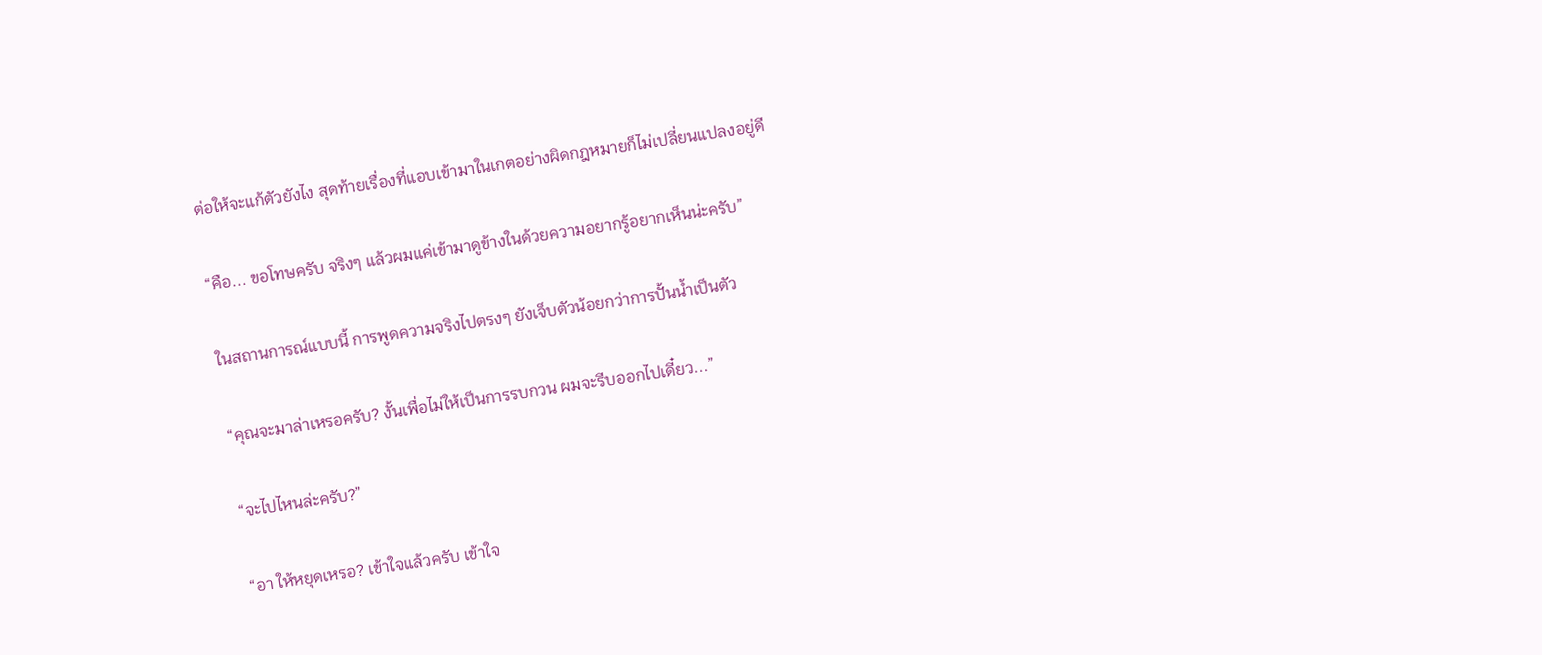ต่อให้จะแก้ตัวยังไง สุดท้ายเรื่องที่แอบเข้ามาในเกตอย่างผิดกฎหมายก็ไม่เปลี่ยนแปลงอยู่ดี

“คือ... ขอโทษครับ จริงๆ แล้วผมแค่เข้ามาดูข้างในด้วยความอยากรู้อยากเห็นน่ะครับ”

ในสถานการณ์แบบนี้ การพูดความจริงไปตรงๆ ยังเจ็บตัวน้อยกว่าการปั้นน้ำเป็นตัว

“คุณจะมาล่าเหรอครับ? งั้นเพื่อไม่ให้เป็นการรบกวน ผมจะรีบออกไปเดี๋ยว...”

“จะไปไหนล่ะครับ?”

“อา ให้หยุดเหรอ? เข้าใจแล้วครับ เข้าใจ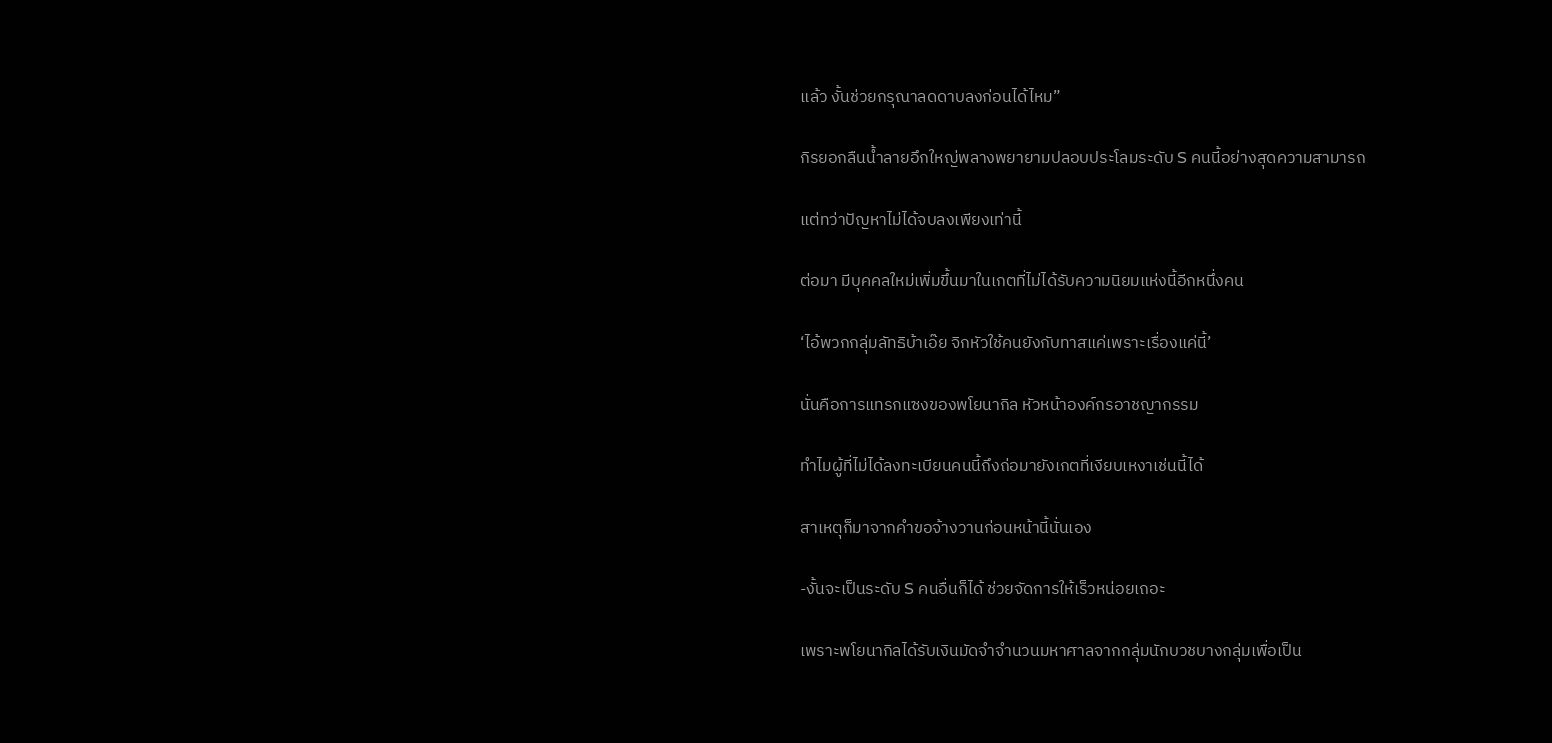แล้ว งั้นช่วยกรุณาลดดาบลงก่อนได้ไหม”

กิรยอกลืนน้ำลายอึกใหญ่พลางพยายามปลอบประโลมระดับ S คนนี้อย่างสุดความสามารถ

แต่ทว่าปัญหาไม่ได้จบลงเพียงเท่านี้

ต่อมา มีบุคคลใหม่เพิ่มขึ้นมาในเกตที่ไม่ได้รับความนิยมแห่งนี้อีกหนึ่งคน

‘ไอ้พวกกลุ่มลัทธิบ้าเอ๊ย จิกหัวใช้คนยังกับทาสแค่เพราะเรื่องแค่นี้’

นั่นคือการแทรกแซงของพโยนากิล หัวหน้าองค์กรอาชญากรรม

ทำไมผู้ที่ไม่ได้ลงทะเบียนคนนี้ถึงถ่อมายังเกตที่เงียบเหงาเช่นนี้ได้

สาเหตุก็มาจากคำขอจ้างวานก่อนหน้านี้นั่นเอง

-งั้นจะเป็นระดับ S คนอื่นก็ได้ ช่วยจัดการให้เร็วหน่อยเถอะ

เพราะพโยนากิลได้รับเงินมัดจำจำนวนมหาศาลจากกลุ่มนักบวชบางกลุ่มเพื่อเป็น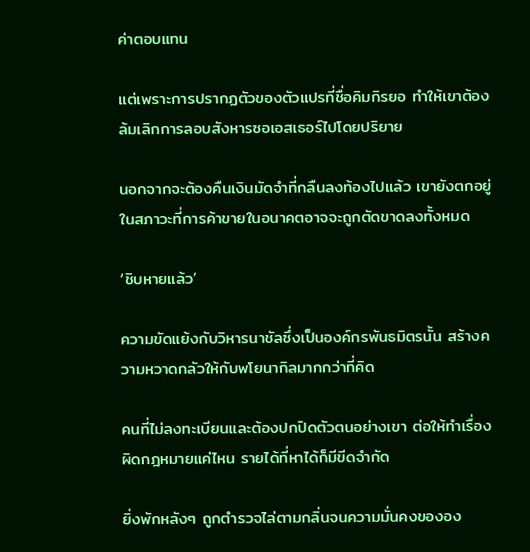ค่าตอบแทน

แต่เพราะการปรากฏตัวของตัวแปรที่ชื่อคิมกิรยอ ทำให้เขาต้องล้มเลิกการลอบสังหารซอเอสเธอร์ไปโดยปริยาย

นอกจากจะต้องคืนเงินมัดจำที่กลืนลงท้องไปแล้ว เขายังตกอยู่ในสภาวะที่การค้าขายในอนาคตอาจจะถูกตัดขาดลงทั้งหมด

‘ชิบหายแล้ว’

ความขัดแย้งกับวิหารนาชัลซึ่งเป็นองค์กรพันธมิตรนั้น สร้างความหวาดกลัวให้กับพโยนากิลมากกว่าที่คิด

คนที่ไม่ลงทะเบียนและต้องปกปิดตัวตนอย่างเขา ต่อให้ทำเรื่องผิดกฎหมายแค่ไหน รายได้ที่หาได้ก็มีขีดจำกัด

ยิ่งพักหลังๆ ถูกตำรวจไล่ตามกลิ่นจนความมั่นคงขององ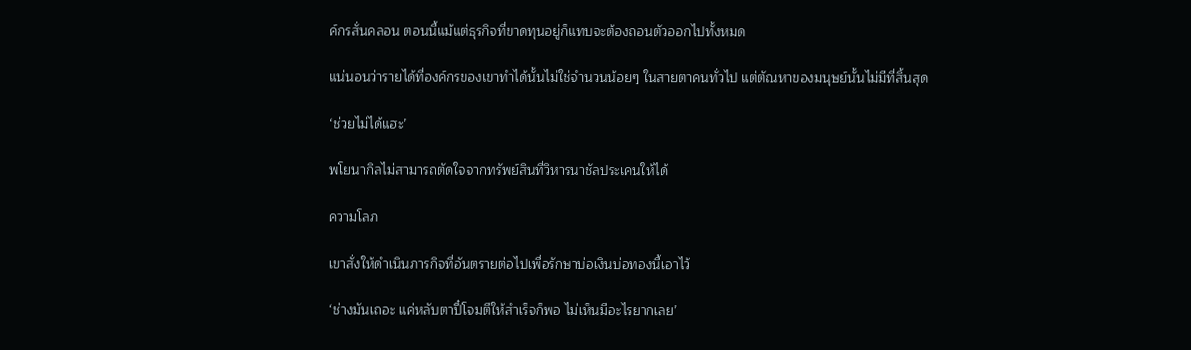ค์กรสั่นคลอน ตอนนี้แม้แต่ธุรกิจที่ขาดทุนอยู่ก็แทบจะต้องถอนตัวออกไปทั้งหมด

แน่นอนว่ารายได้ที่องค์กรของเขาทำได้นั้นไม่ใช่จำนวนน้อยๆ ในสายตาคนทั่วไป แต่ตัณหาของมนุษย์นั้นไม่มีที่สิ้นสุด

‘ช่วยไม่ได้แฮะ’

พโยนากิลไม่สามารถตัดใจจากทรัพย์สินที่วิหารนาชัลประเคนให้ได้

ความโลภ

เขาสั่งให้ดำเนินภารกิจที่อันตรายต่อไปเพื่อรักษาบ่อเงินบ่อทองนี้เอาไว้

‘ช่างมันเถอะ แค่หลับตาปี๋โจมตีให้สำเร็จก็พอ ไม่เห็นมีอะไรยากเลย’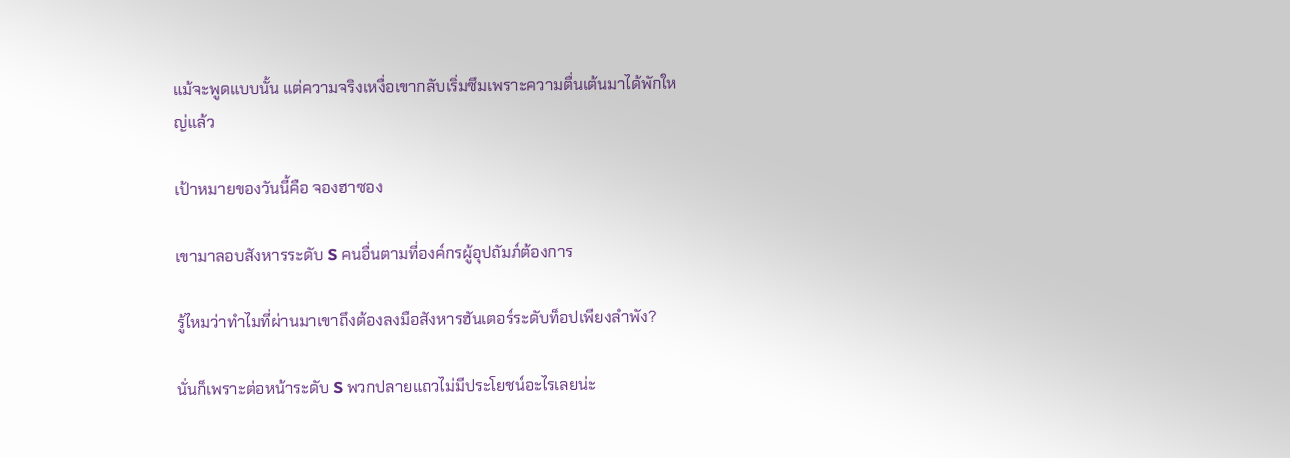แม้จะพูดแบบนั้น แต่ความจริงเหงื่อเขากลับเริ่มซึมเพราะความตื่นเต้นมาได้พักใหญ่แล้ว

เป้าหมายของวันนี้คือ จองฮาซอง

เขามาลอบสังหารระดับ S คนอื่นตามที่องค์กรผู้อุปถัมภ์ต้องการ

รู้ไหมว่าทำไมที่ผ่านมาเขาถึงต้องลงมือสังหารฮันเตอร์ระดับท็อปเพียงลำพัง?

นั่นก็เพราะต่อหน้าระดับ S พวกปลายแถวไม่มีประโยชน์อะไรเลยน่ะ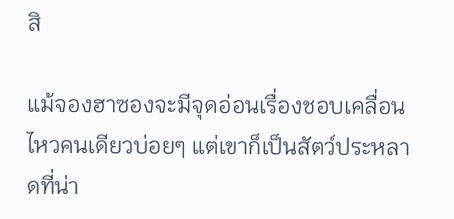สิ

แม้จองฮาซองจะมีจุดอ่อนเรื่องชอบเคลื่อนไหวคนเดียวบ่อยๆ แต่เขาก็เป็นสัตว์ประหลาดที่น่า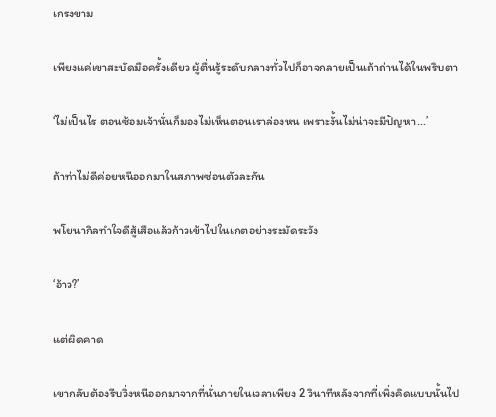เกรงขาม

เพียงแค่เขาสะบัดมือครั้งเดียว ผู้ตื่นรู้ระดับกลางทั่วไปก็อาจกลายเป็นเถ้าถ่านได้ในพริบตา

‘ไม่เป็นไร ตอนซ้อมเจ้านั่นก็มองไม่เห็นตอนเราล่องหน เพราะงั้นไม่น่าจะมีปัญหา...’

ถ้าท่าไม่ดีค่อยหนีออกมาในสภาพซ่อนตัวละกัน

พโยนากิลทำใจดีสู้เสือแล้วก้าวเข้าไปในเกตอย่างระมัดระวัง

‘อ้าว?’

แต่ผิดคาด

เขากลับต้องรีบวิ่งหนีออกมาจากที่นั่นภายในเวลาเพียง 2 วินาทีหลังจากที่เพิ่งคิดแบบนั้นไป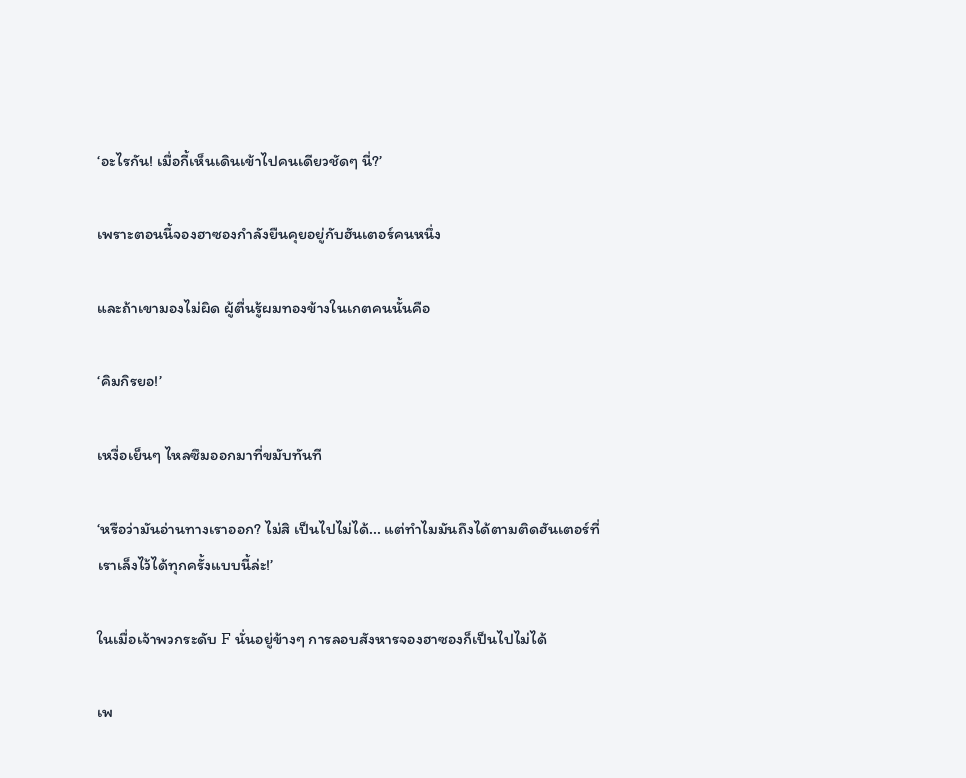‘อะไรกัน! เมื่อกี้เห็นเดินเข้าไปคนเดียวชัดๆ นี่?’

เพราะตอนนี้จองฮาซองกำลังยืนคุยอยู่กับฮันเตอร์คนหนึ่ง

และถ้าเขามองไม่ผิด ผู้ตื่นรู้ผมทองข้างในเกตคนนั้นคือ

‘คิมกิรยอ!’

เหงื่อเย็นๆ ไหลซึมออกมาที่ขมับทันที

‘หรือว่ามันอ่านทางเราออก? ไม่สิ เป็นไปไม่ได้... แต่ทำไมมันถึงได้ตามติดฮันเตอร์ที่เราเล็งไว้ได้ทุกครั้งแบบนี้ล่ะ!’

ในเมื่อเจ้าพวกระดับ F นั่นอยู่ข้างๆ การลอบสังหารจองฮาซองก็เป็นไปไม่ได้

เพ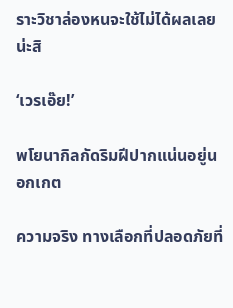ราะวิชาล่องหนจะใช้ไม่ได้ผลเลยน่ะสิ

‘เวรเอ๊ย!’

พโยนากิลกัดริมฝีปากแน่นอยู่นอกเกต

ความจริง ทางเลือกที่ปลอดภัยที่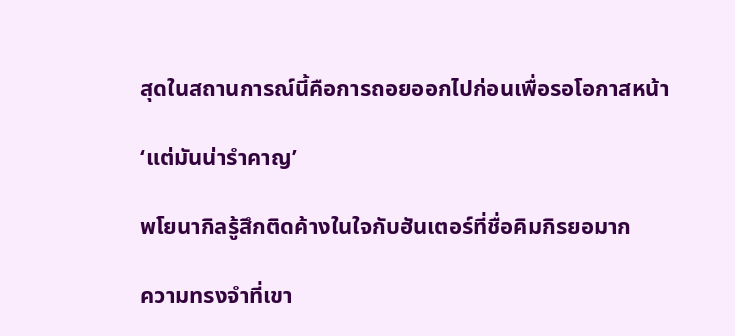สุดในสถานการณ์นี้คือการถอยออกไปก่อนเพื่อรอโอกาสหน้า

‘แต่มันน่ารำคาญ’

พโยนากิลรู้สึกติดค้างในใจกับฮันเตอร์ที่ชื่อคิมกิรยอมาก

ความทรงจำที่เขา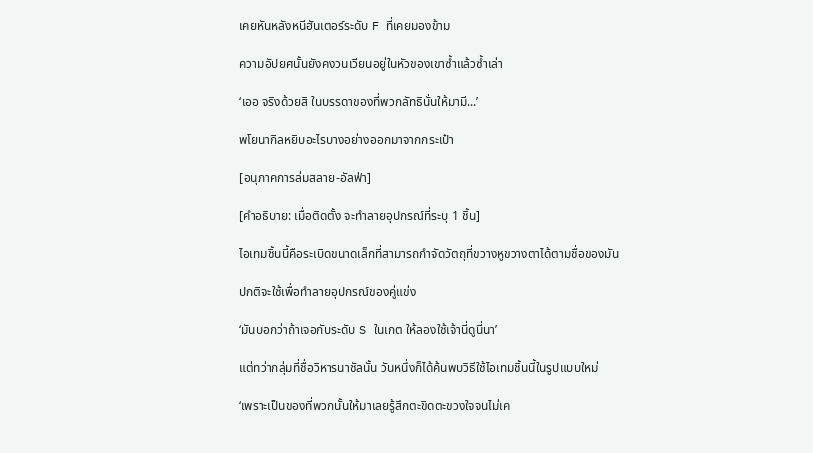เคยหันหลังหนีฮันเตอร์ระดับ F ที่เคยมองข้าม

ความอัปยศนั้นยังคงวนเวียนอยู่ในหัวของเขาซ้ำแล้วซ้ำเล่า

‘เออ จริงด้วยสิ ในบรรดาของที่พวกลัทธินั่นให้มามี...’

พโยนากิลหยิบอะไรบางอย่างออกมาจากกระเป๋า

[อนุภาคการล่มสลาย-อัลฟ่า]

[คำอธิบาย: เมื่อติดตั้ง จะทำลายอุปกรณ์ที่ระบุ 1 ชิ้น]

ไอเทมชิ้นนี้คือระเบิดขนาดเล็กที่สามารถกำจัดวัตถุที่ขวางหูขวางตาได้ตามชื่อของมัน

ปกติจะใช้เพื่อทำลายอุปกรณ์ของคู่แข่ง

‘มันบอกว่าถ้าเจอกับระดับ S ในเกต ให้ลองใช้เจ้านี่ดูนี่นา’

แต่ทว่ากลุ่มที่ชื่อวิหารนาชัลนั้น วันหนึ่งก็ได้ค้นพบวิธีใช้ไอเทมชิ้นนี้ในรูปแบบใหม่

‘เพราะเป็นของที่พวกนั้นให้มาเลยรู้สึกตะขิดตะขวงใจจนไม่เค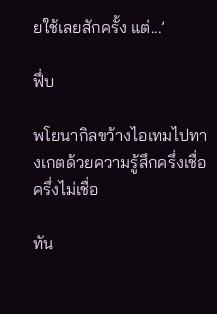ยใช้เลยสักครั้ง แต่...’

ฟึ่บ

พโยนากิลขว้างไอเทมไปทางเกตด้วยความรู้สึกครึ่งเชื่อครึ่งไม่เชื่อ

ทัน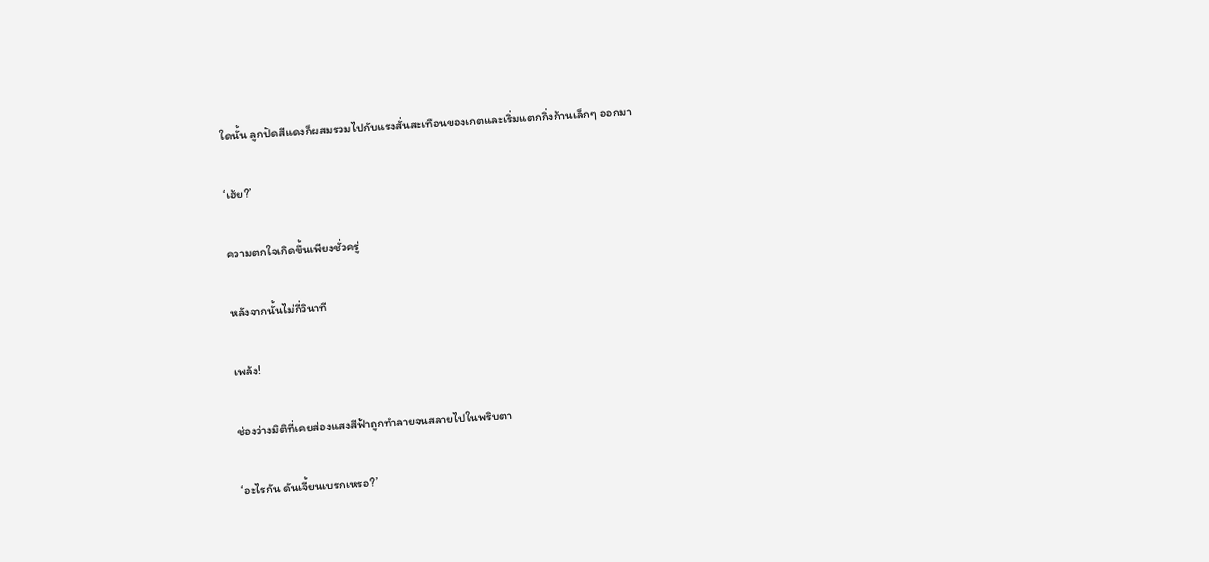ใดนั้น ลูกปัดสีแดงก็ผสมรวมไปกับแรงสั่นสะเทือนของเกตและเริ่มแตกกิ่งก้านเล็กๆ ออกมา

‘เฮ้ย?’

ความตกใจเกิดขึ้นเพียงชั่วครู่

หลังจากนั้นไม่กี่วินาที

เพล้ง!

ช่องว่างมิติที่เคยส่องแสงสีฟ้าถูกทำลายจนสลายไปในพริบตา

‘อะไรกัน ดันเจี้ยนเบรกเหรอ?’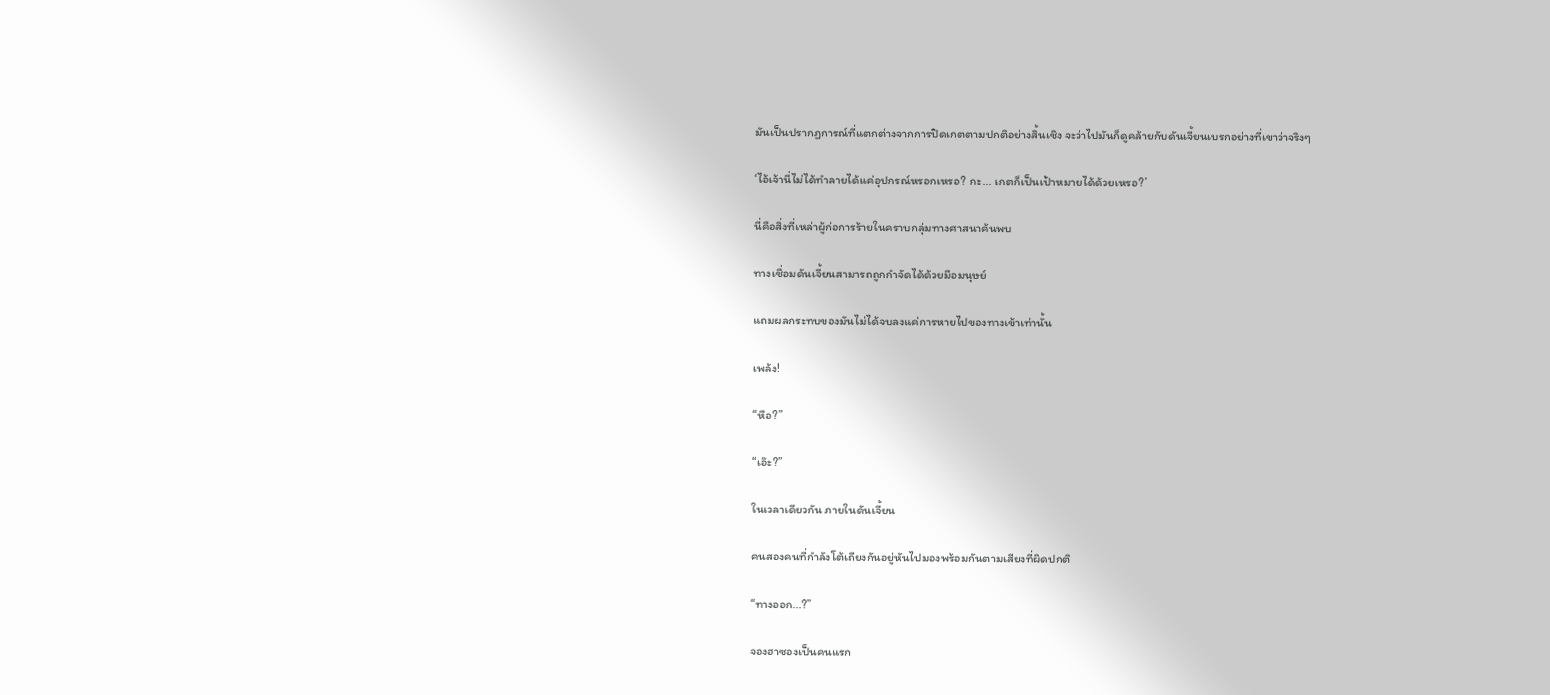มันเป็นปรากฏการณ์ที่แตกต่างจากการปิดเกตตามปกติอย่างสิ้นเชิง จะว่าไปมันก็ดูคล้ายกับดันเจี้ยนเบรกอย่างที่เขาว่าจริงๆ

‘ไอ้เจ้านี่ไม่ได้ทำลายได้แค่อุปกรณ์หรอกเหรอ? กะ... เกตก็เป็นเป้าหมายได้ด้วยเหรอ?’

นี่คือสิ่งที่เหล่าผู้ก่อการร้ายในคราบกลุ่มทางศาสนาค้นพบ

ทางเชื่อมดันเจี้ยนสามารถถูกกำจัดได้ด้วยมือมนุษย์

แถมผลกระทบของมันไม่ได้จบลงแค่การหายไปของทางเข้าเท่านั้น

เพล้ง!

“หือ?”

“เอ๊ะ?”

ในเวลาเดียวกัน ภายในดันเจี้ยน

คนสองคนที่กำลังโต้เถียงกันอยู่หันไปมองพร้อมกันตามเสียงที่ผิดปกติ

“ทางออก...?”

จองฮาซองเป็นคนแรก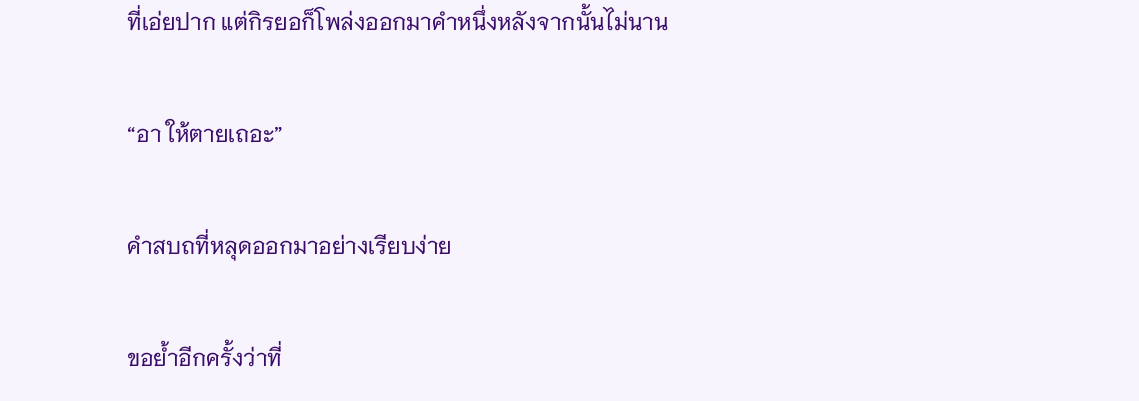ที่เอ่ยปาก แต่กิรยอก็โพล่งออกมาคำหนึ่งหลังจากนั้นไม่นาน

“อา ให้ตายเถอะ”

คำสบถที่หลุดออกมาอย่างเรียบง่าย

ขอย้ำอีกครั้งว่าที่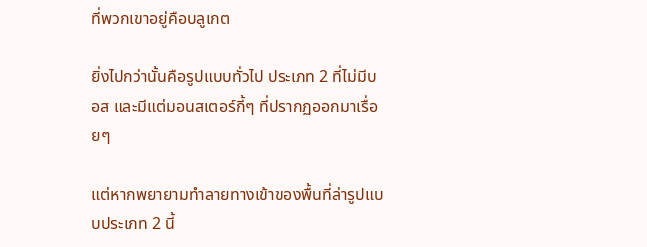ที่พวกเขาอยู่คือบลูเกต

ยิ่งไปกว่านั้นคือรูปแบบทั่วไป ประเภท 2 ที่ไม่มีบอส และมีแต่มอนสเตอร์กี้ๆ ที่ปรากฏออกมาเรื่อยๆ

แต่หากพยายามทำลายทางเข้าของพื้นที่ล่ารูปแบบประเภท 2 นี้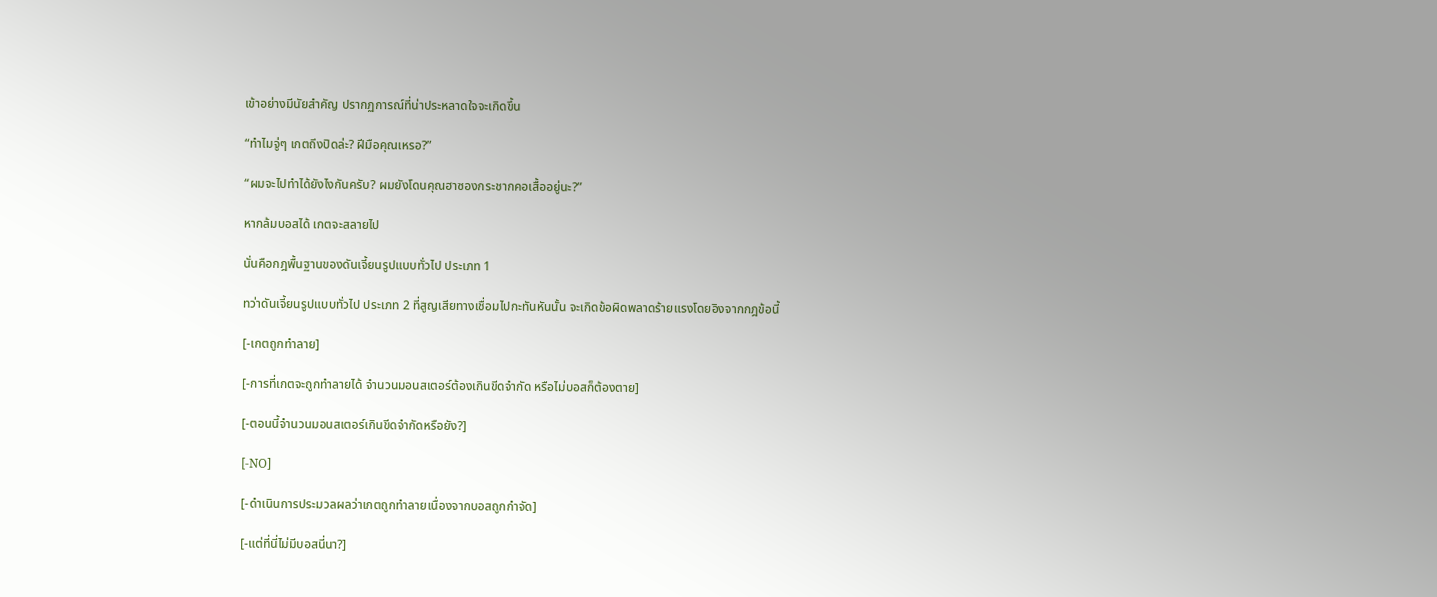เข้าอย่างมีนัยสำคัญ ปรากฏการณ์ที่น่าประหลาดใจจะเกิดขึ้น

“ทำไมจู่ๆ เกตถึงปิดล่ะ? ฝีมือคุณเหรอ?”

“ผมจะไปทำได้ยังไงกันครับ? ผมยังโดนคุณฮาซองกระชากคอเสื้ออยู่นะ?”

หากล้มบอสได้ เกตจะสลายไป

นั่นคือกฎพื้นฐานของดันเจี้ยนรูปแบบทั่วไป ประเภท 1

ทว่าดันเจี้ยนรูปแบบทั่วไป ประเภท 2 ที่สูญเสียทางเชื่อมไปกะทันหันนั้น จะเกิดข้อผิดพลาดร้ายแรงโดยอิงจากกฎข้อนี้

[-เกตถูกทำลาย]

[-การที่เกตจะถูกทำลายได้ จำนวนมอนสเตอร์ต้องเกินขีดจำกัด หรือไม่บอสก็ต้องตาย]

[-ตอนนี้จำนวนมอนสเตอร์เกินขีดจำกัดหรือยัง?]

[-NO]

[-ดำเนินการประมวลผลว่าเกตถูกทำลายเนื่องจากบอสถูกกำจัด]

[-แต่ที่นี่ไม่มีบอสนี่นา?]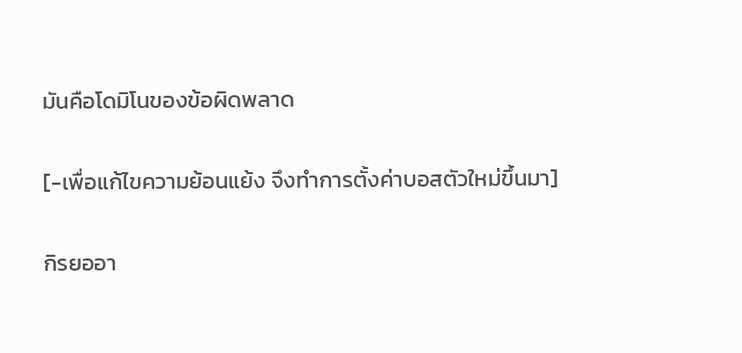มันคือโดมิโนของข้อผิดพลาด

[-เพื่อแก้ไขความย้อนแย้ง จึงทำการตั้งค่าบอสตัวใหม่ขึ้นมา]

กิรยออา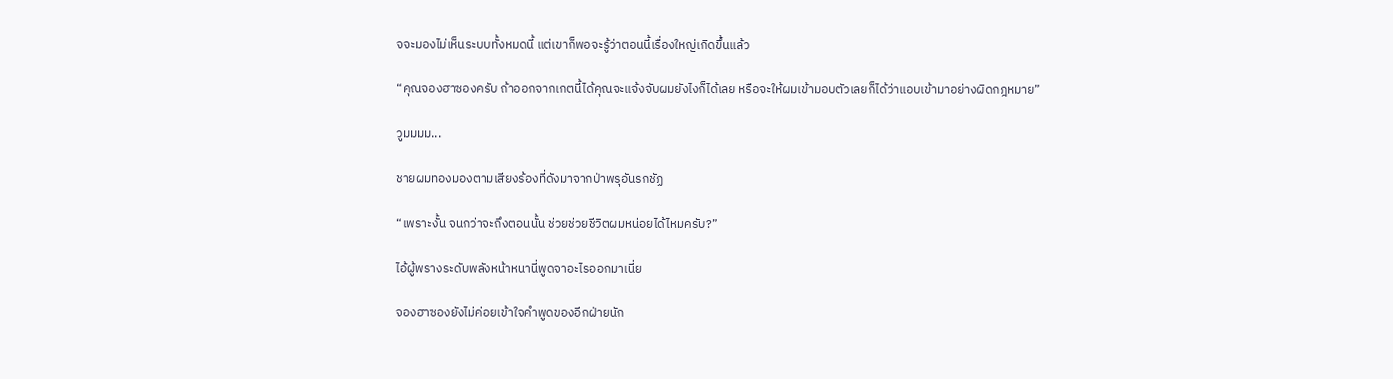จจะมองไม่เห็นระบบทั้งหมดนี้ แต่เขาก็พอจะรู้ว่าตอนนี้เรื่องใหญ่เกิดขึ้นแล้ว

“คุณจองฮาซองครับ ถ้าออกจากเกตนี้ได้คุณจะแจ้งจับผมยังไงก็ได้เลย หรือจะให้ผมเข้ามอบตัวเลยก็ได้ว่าแอบเข้ามาอย่างผิดกฎหมาย”

วูมมมม...

ชายผมทองมองตามเสียงร้องที่ดังมาจากป่าพรุอันรกชัฏ

“เพราะงั้น จนกว่าจะถึงตอนนั้น ช่วยช่วยชีวิตผมหน่อยได้ไหมครับ?”

ไอ้ผู้พรางระดับพลังหน้าหนานี่พูดจาอะไรออกมาเนี่ย

จองฮาซองยังไม่ค่อยเข้าใจคำพูดของอีกฝ่ายนัก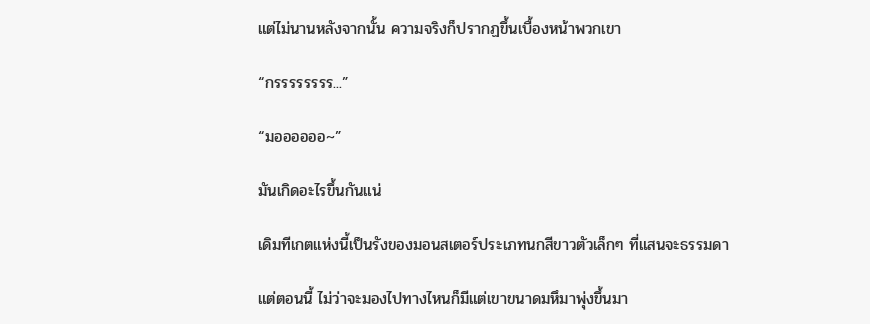แต่ไม่นานหลังจากนั้น ความจริงก็ปรากฏขึ้นเบื้องหน้าพวกเขา

“กรรรรรรรร...”

“มออออออ~”

มันเกิดอะไรขึ้นกันแน่

เดิมทีเกตแห่งนี้เป็นรังของมอนสเตอร์ประเภทนกสีขาวตัวเล็กๆ ที่แสนจะธรรมดา

แต่ตอนนี้ ไม่ว่าจะมองไปทางไหนก็มีแต่เขาขนาดมหึมาพุ่งขึ้นมา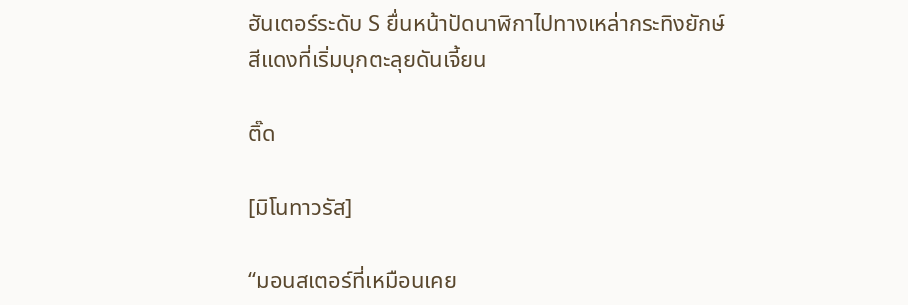ฮันเตอร์ระดับ S ยื่นหน้าปัดนาฬิกาไปทางเหล่ากระทิงยักษ์สีแดงที่เริ่มบุกตะลุยดันเจี้ยน

ติ๊ด

[มิโนทาวรัส]

“มอนสเตอร์ที่เหมือนเคย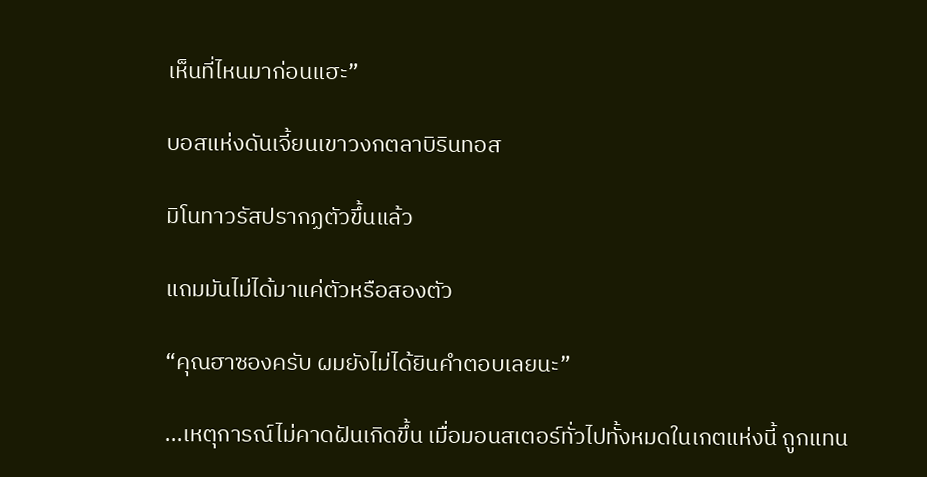เห็นที่ไหนมาก่อนแฮะ”

บอสแห่งดันเจี้ยนเขาวงกตลาบิรินทอส

มิโนทาวรัสปรากฏตัวขึ้นแล้ว

แถมมันไม่ได้มาแค่ตัวหรือสองตัว

“คุณฮาซองครับ ผมยังไม่ได้ยินคำตอบเลยนะ”

...เหตุการณ์ไม่คาดฝันเกิดขึ้น เมื่อมอนสเตอร์ทั่วไปทั้งหมดในเกตแห่งนี้ ถูกแทน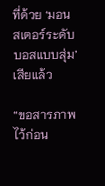ที่ด้วย ‘มอนสเตอร์ระดับบอสแบบสุ่ม’ เสียแล้ว

“ขอสารภาพไว้ก่อน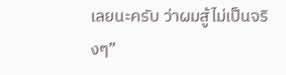เลยนะครับ ว่าผมสู้ไม่เป็นจริงๆ”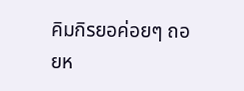คิมกิรยอค่อยๆ ถอยห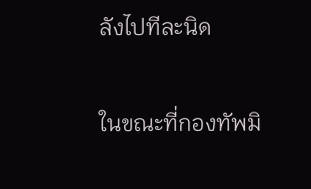ลังไปทีละนิด

ในขณะที่กองทัพมิ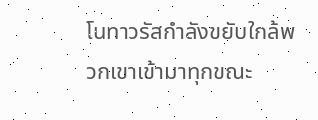โนทาวรัสกำลังขยับใกล้พวกเขาเข้ามาทุกขณะ